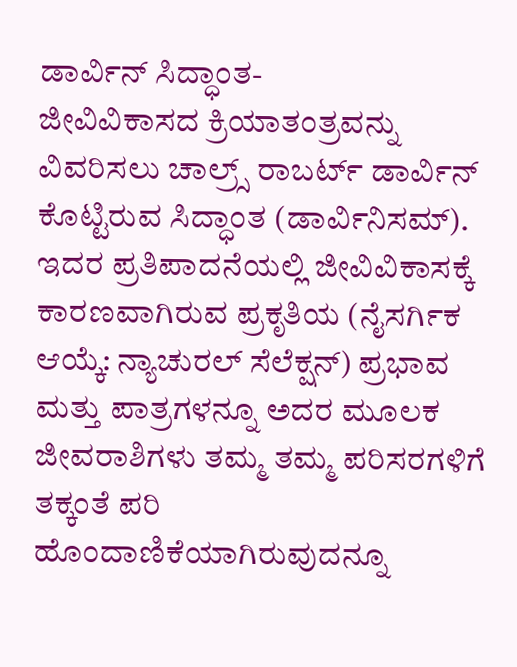ಡಾರ್ವಿನ್ ಸಿದ್ಧಾಂತ-
ಜೀವಿವಿಕಾಸದ ಕ್ರಿಯಾತಂತ್ರವನ್ನು ವಿವರಿಸಲು ಚಾಲ್ರ್ಸ್ ರಾಬರ್ಟ್ ಡಾರ್ವಿನ್ ಕೊಟ್ಟಿರುವ ಸಿದ್ಧಾಂತ (ಡಾರ್ವಿನಿಸಮ್). ಇದರ ಪ್ರತಿಪಾದನೆಯಲ್ಲಿ ಜೀವಿವಿಕಾಸಕ್ಕೆ ಕಾರಣವಾಗಿರುವ ಪ್ರಕೃತಿಯ (ನೈಸರ್ಗಿಕ ಆಯ್ಕೆ: ನ್ಯಾಚುರಲ್ ಸೆಲೆಕ್ಷನ್) ಪ್ರಭಾವ ಮತ್ತು ಪಾತ್ರಗಳನ್ನೂ ಅದರ ಮೂಲಕ ಜೀವರಾಶಿಗಳು ತಮ್ಮ ತಮ್ಮ ಪರಿಸರಗಳಿಗೆ ತಕ್ಕಂತೆ ಪರಿ ಹೊಂದಾಣಿಕೆಯಾಗಿರುವುದನ್ನೂ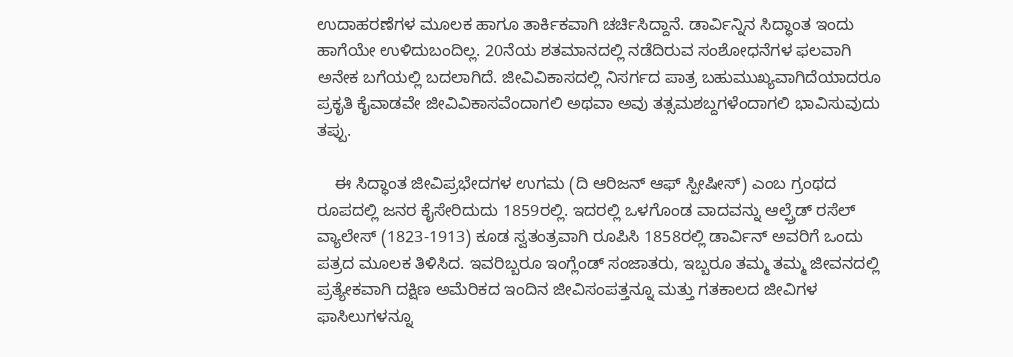ಉದಾಹರಣೆಗಳ ಮೂಲಕ ಹಾಗೂ ತಾರ್ಕಿಕವಾಗಿ ಚರ್ಚಿಸಿದ್ದಾನೆ. ಡಾರ್ವಿನ್ನಿನ ಸಿದ್ಧಾಂತ ಇಂದು ಹಾಗೆಯೇ ಉಳಿದುಬಂದಿಲ್ಲ. 20ನೆಯ ಶತಮಾನದಲ್ಲಿ ನಡೆದಿರುವ ಸಂಶೋಧನೆಗಳ ಫಲವಾಗಿ ಅನೇಕ ಬಗೆಯಲ್ಲಿ ಬದಲಾಗಿದೆ. ಜೀವಿವಿಕಾಸದಲ್ಲಿ ನಿಸರ್ಗದ ಪಾತ್ರ ಬಹುಮುಖ್ಯವಾಗಿದೆಯಾದರೂ ಪ್ರಕೃತಿ ಕೈವಾಡವೇ ಜೀವಿವಿಕಾಸವೆಂದಾಗಲಿ ಅಥವಾ ಅವು ತತ್ಸಮಶಬ್ದಗಳೆಂದಾಗಲಿ ಭಾವಿಸುವುದು ತಪ್ಪು.

    ಈ ಸಿದ್ಧಾಂತ ಜೀವಿಪ್ರಭೇದಗಳ ಉಗಮ (ದಿ ಆರಿಜನ್ ಆಫ್ ಸ್ಪೀಷೀಸ್) ಎಂಬ ಗ್ರಂಥದ ರೂಪದಲ್ಲಿ ಜನರ ಕೈಸೇರಿದುದು 1859ರಲ್ಲಿ. ಇದರಲ್ಲಿ ಒಳಗೊಂಡ ವಾದವನ್ನು ಆಲ್ಫ್ರೆಡ್ ರಸೆಲ್ ವ್ಯಾಲೇಸ್ (1823-1913) ಕೂಡ ಸ್ವತಂತ್ರವಾಗಿ ರೂಪಿಸಿ 1858ರಲ್ಲಿ ಡಾರ್ವಿನ್ ಅವರಿಗೆ ಒಂದು ಪತ್ರದ ಮೂಲಕ ತಿಳಿಸಿದ. ಇವರಿಬ್ಬರೂ ಇಂಗ್ಲೆಂಡ್ ಸಂಜಾತರು, ಇಬ್ಬರೂ ತಮ್ಮ ತಮ್ಮ ಜೀವನದಲ್ಲಿ ಪ್ರತ್ಯೇಕವಾಗಿ ದಕ್ಷಿಣ ಅಮೆರಿಕದ ಇಂದಿನ ಜೀವಿಸಂಪತ್ತನ್ನೂ ಮತ್ತು ಗತಕಾಲದ ಜೀವಿಗಳ ಫಾಸಿಲುಗಳನ್ನೂ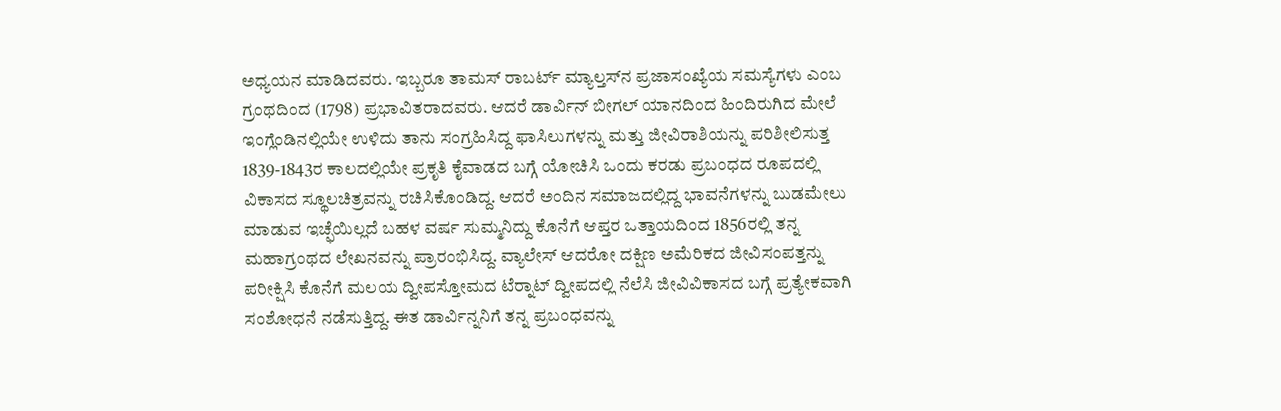ಅಧ್ಯಯನ ಮಾಡಿದವರು. ಇಬ್ಬರೂ ತಾಮಸ್ ರಾಬರ್ಟ್ ಮ್ಯಾಲ್ತಸ್‍ನ ಪ್ರಜಾಸಂಖ್ಯೆಯ ಸಮಸ್ಯೆಗಳು ಎಂಬ ಗ್ರಂಥದಿಂದ (1798) ಪ್ರಭಾವಿತರಾದವರು. ಆದರೆ ಡಾರ್ವಿನ್ ಬೀಗಲ್ ಯಾನದಿಂದ ಹಿಂದಿರುಗಿದ ಮೇಲೆ ಇಂಗ್ಲೆಂಡಿನಲ್ಲಿಯೇ ಉಳಿದು ತಾನು ಸಂಗ್ರಹಿಸಿದ್ದ ಫಾಸಿಲುಗಳನ್ನು ಮತ್ತು ಜೀವಿರಾಶಿಯನ್ನು ಪರಿಶೀಲಿಸುತ್ತ 1839-1843ರ ಕಾಲದಲ್ಲಿಯೇ ಪ್ರಕೃತಿ ಕೈವಾಡದ ಬಗ್ಗೆ ಯೋಚಿಸಿ ಒಂದು ಕರಡು ಪ್ರಬಂಧದ ರೂಪದಲ್ಲಿ ವಿಕಾಸದ ಸ್ಥೂಲಚಿತ್ರವನ್ನು ರಚಿಸಿಕೊಂಡಿದ್ದ. ಆದರೆ ಅಂದಿನ ಸಮಾಜದಲ್ಲಿದ್ದ ಭಾವನೆಗಳನ್ನು ಬುಡಮೇಲು ಮಾಡುವ ಇಚ್ಫೆಯಿಲ್ಲದೆ ಬಹಳ ವರ್ಷ ಸುಮ್ಮನಿದ್ದು ಕೊನೆಗೆ ಆಪ್ತರ ಒತ್ತಾಯದಿಂದ 1856ರಲ್ಲಿ ತನ್ನ ಮಹಾಗ್ರಂಥದ ಲೇಖನವನ್ನು ಪ್ರಾರಂಭಿಸಿದ್ದ. ವ್ಯಾಲೇಸ್ ಆದರೋ ದಕ್ಷಿಣ ಅಮೆರಿಕದ ಜೀವಿಸಂಪತ್ತನ್ನು ಪರೀಕ್ಷಿಸಿ ಕೊನೆಗೆ ಮಲಯ ದ್ವೀಪಸ್ತೋಮದ ಟೆರ್‍ನಾಟ್ ದ್ವೀಪದಲ್ಲಿ ನೆಲೆಸಿ ಜೀವಿವಿಕಾಸದ ಬಗ್ಗೆ ಪ್ರತ್ಯೇಕವಾಗಿ ಸಂಶೋಧನೆ ನಡೆಸುತ್ತಿದ್ದ. ಈತ ಡಾರ್ವಿನ್ನನಿಗೆ ತನ್ನ ಪ್ರಬಂಧವನ್ನು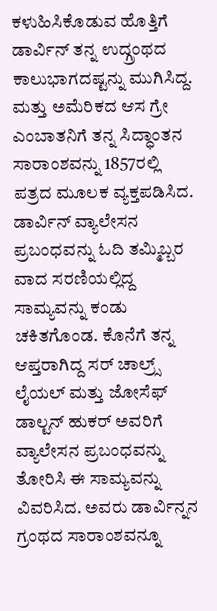ಕಳುಹಿಸಿಕೊಡುವ ಹೊತ್ತಿಗೆ ಡಾರ್ವಿನ್ ತನ್ನ ಉದ್ಗ್ರಂಥದ ಕಾಲುಭಾಗದಷ್ಟನ್ನು ಮುಗಿಸಿದ್ದ. ಮತ್ತು ಅಮೆರಿಕದ ಆಸ ಗ್ರೇ ಎಂಬಾತನಿಗೆ ತನ್ನ ಸಿದ್ಧಾಂತನ ಸಾರಾಂಶವನ್ನು 1857ರಲ್ಲಿ ಪತ್ರದ ಮೂಲಕ ವ್ಯಕ್ತಪಡಿಸಿದ. ಡಾರ್ವಿನ್ ವ್ಯಾಲೇಸನ ಪ್ರಬಂಧವನ್ನು ಓದಿ ತಮ್ಮಿಬ್ಬರ ವಾದ ಸರಣಿಯಲ್ಲಿದ್ದ ಸಾಮ್ಯವನ್ನು ಕಂಡು ಚಕಿತಗೊಂಡ. ಕೊನೆಗೆ ತನ್ನ ಆಪ್ತರಾಗಿದ್ದ ಸರ್ ಚಾಲ್ರ್ಸ್ ಲೈಯಲ್ ಮತ್ತು ಜೋಸೆಫ್ ಡಾಲ್ಟನ್ ಹುಕರ್ ಅವರಿಗೆ ವ್ಯಾಲೇಸನ ಪ್ರಬಂಧವನ್ನು ತೋರಿಸಿ ಈ ಸಾಮ್ಯವನ್ನು ವಿವರಿಸಿದ. ಅವರು ಡಾರ್ವಿನ್ನನ ಗ್ರಂಥದ ಸಾರಾಂಶವನ್ನೂ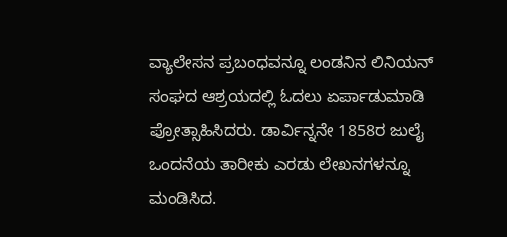ವ್ಯಾಲೇಸನ ಪ್ರಬಂಧವನ್ನೂ ಲಂಡನಿನ ಲಿನಿಯನ್ ಸಂಘದ ಆಶ್ರಯದಲ್ಲಿ ಓದಲು ಏರ್ಪಾಡುಮಾಡಿ ಪ್ರೋತ್ಸಾಹಿಸಿದರು. ಡಾರ್ವಿನ್ನನೇ 1858ರ ಜುಲೈ ಒಂದನೆಯ ತಾರೀಕು ಎರಡು ಲೇಖನಗಳನ್ನೂ ಮಂಡಿಸಿದ.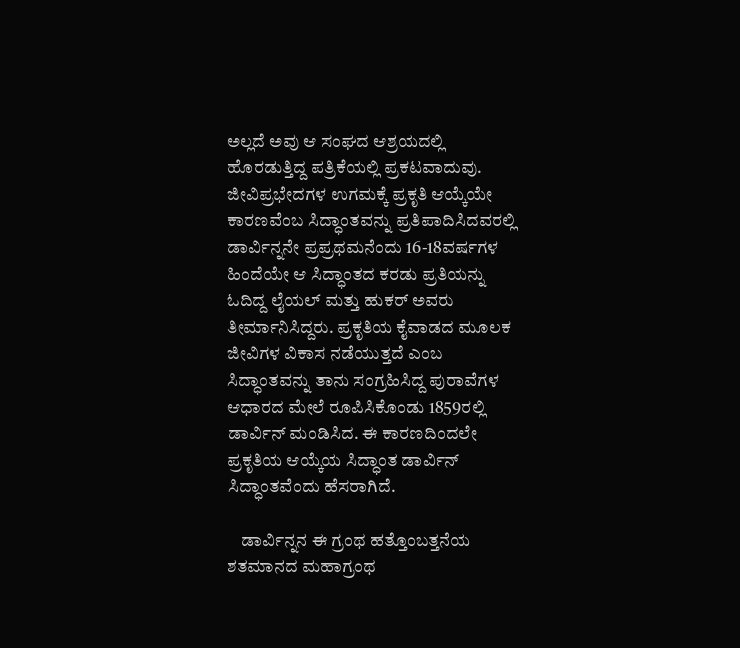ಅಲ್ಲದೆ ಅವು ಆ ಸಂಘದ ಆಶ್ರಯದಲ್ಲಿ ಹೊರಡುತ್ತಿದ್ದ ಪತ್ರಿಕೆಯಲ್ಲಿ ಪ್ರಕಟವಾದುವು. ಜೀವಿಪ್ರಭೇದಗಳ ಉಗಮಕ್ಕೆ ಪ್ರಕೃತಿ ಆಯ್ಕೆಯೇ ಕಾರಣವೆಂಬ ಸಿದ್ಧಾಂತವನ್ನು ಪ್ರತಿಪಾದಿಸಿದವರಲ್ಲಿ ಡಾರ್ವಿನ್ನನೇ ಪ್ರಪ್ರಥಮನೆಂದು 16-18ವರ್ಷಗಳ ಹಿಂದೆಯೇ ಆ ಸಿದ್ಧಾಂತದ ಕರಡು ಪ್ರತಿಯನ್ನು ಓದಿದ್ದ ಲೈಯಲ್ ಮತ್ತು ಹುಕರ್ ಅವರು ತೀರ್ಮಾನಿಸಿದ್ದರು. ಪ್ರಕೃತಿಯ ಕೈವಾಡದ ಮೂಲಕ ಜೀವಿಗಳ ವಿಕಾಸ ನಡೆಯುತ್ತದೆ ಎಂಬ ಸಿದ್ಧಾಂತವನ್ನು ತಾನು ಸಂಗ್ರಹಿಸಿದ್ದ ಪುರಾವೆಗಳ ಆಧಾರದ ಮೇಲೆ ರೂಪಿಸಿಕೊಂಡು 1859ರಲ್ಲಿ ಡಾರ್ವಿನ್ ಮಂಡಿಸಿದ. ಈ ಕಾರಣದಿಂದಲೇ ಪ್ರಕೃತಿಯ ಆಯ್ಕೆಯ ಸಿದ್ಧಾಂತ ಡಾರ್ವಿನ್ ಸಿದ್ಧಾಂತವೆಂದು ಹೆಸರಾಗಿದೆ.

    ಡಾರ್ವಿನ್ನನ ಈ ಗ್ರಂಥ ಹತ್ತೊಂಬತ್ತನೆಯ ಶತಮಾನದ ಮಹಾಗ್ರಂಥ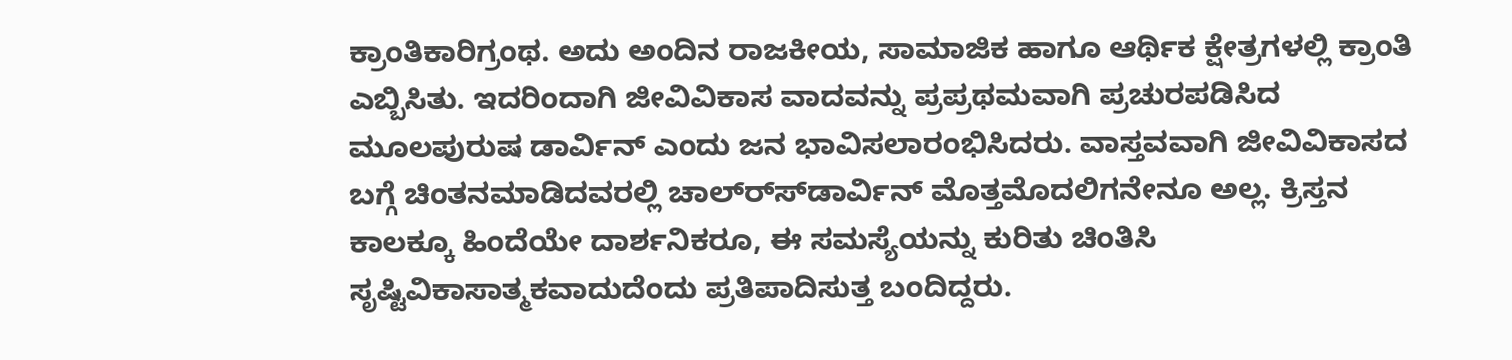ಕ್ರಾಂತಿಕಾರಿಗ್ರಂಥ. ಅದು ಅಂದಿನ ರಾಜಕೀಯ, ಸಾಮಾಜಿಕ ಹಾಗೂ ಆರ್ಥಿಕ ಕ್ಷೇತ್ರಗಳಲ್ಲಿ ಕ್ರಾಂತಿ ಎಬ್ಬಿಸಿತು. ಇದರಿಂದಾಗಿ ಜೀವಿವಿಕಾಸ ವಾದವನ್ನು ಪ್ರಪ್ರಥಮವಾಗಿ ಪ್ರಚುರಪಡಿಸಿದ ಮೂಲಪುರುಷ ಡಾರ್ವಿನ್ ಎಂದು ಜನ ಭಾವಿಸಲಾರಂಭಿಸಿದರು. ವಾಸ್ತವವಾಗಿ ಜೀವಿವಿಕಾಸದ ಬಗ್ಗೆ ಚಿಂತನಮಾಡಿದವರಲ್ಲಿ ಚಾಲ್ರ್ಸ್‍ಡಾರ್ವಿನ್ ಮೊತ್ತಮೊದಲಿಗನೇನೂ ಅಲ್ಲ. ಕ್ರಿಸ್ತನ ಕಾಲಕ್ಕೂ ಹಿಂದೆಯೇ ದಾರ್ಶನಿಕರೂ, ಈ ಸಮಸ್ಯೆಯನ್ನು ಕುರಿತು ಚಿಂತಿಸಿ ಸೃಷ್ಟಿವಿಕಾಸಾತ್ಮಕವಾದುದೆಂದು ಪ್ರತಿಪಾದಿಸುತ್ತ ಬಂದಿದ್ದರು.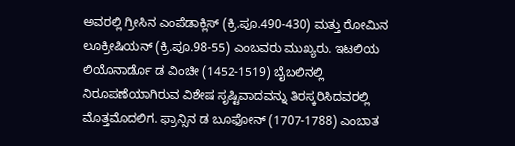ಅವರಲ್ಲಿ ಗ್ರೀಸಿನ ಎಂಪೆಡಾಕ್ಲಿಸ್ (ಕ್ರಿ.ಪೂ.490-430) ಮತ್ತು ರೋಮಿನ ಲೂಕ್ರೀಷಿಯನ್ (ಕ್ರಿ.ಪೂ.98-55) ಎಂಬವರು ಮುಖ್ಯರು. ಇಟಲಿಯ ಲಿಯೊನಾರ್ಡೊ ಡ ವಿಂಚೀ (1452-1519) ಬೈಬಲಿನಲ್ಲಿ ನಿರೂಪಣೆಯಾಗಿರುವ ವಿಶೇಷ ಸೃಷ್ಟಿವಾದವನ್ನು ತಿರಸ್ಕರಿಸಿದವರಲ್ಲಿ ಮೊತ್ತಮೊದಲಿಗ. ಫ್ರಾನ್ಸಿನ ಡ ಬೂಫೋನ್ (1707-1788) ಎಂಬಾತ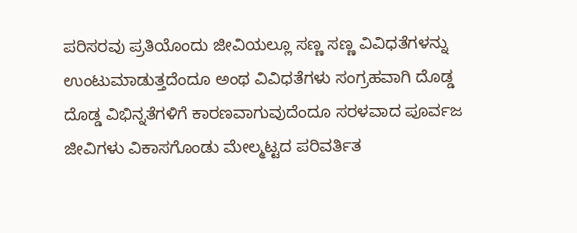ಪರಿಸರವು ಪ್ರತಿಯೊಂದು ಜೀವಿಯಲ್ಲೂ ಸಣ್ಣ ಸಣ್ಣ ವಿವಿಧತೆಗಳನ್ನು ಉಂಟುಮಾಡುತ್ತದೆಂದೂ ಅಂಥ ವಿವಿಧತೆಗಳು ಸಂಗ್ರಹವಾಗಿ ದೊಡ್ಡ ದೊಡ್ಡ ವಿಭಿನ್ನತೆಗಳಿಗೆ ಕಾರಣವಾಗುವುದೆಂದೂ ಸರಳವಾದ ಪೂರ್ವಜ ಜೀವಿಗಳು ವಿಕಾಸಗೊಂಡು ಮೇಲ್ಮಟ್ಟದ ಪರಿವರ್ತಿತ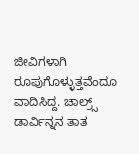ಜೀವಿಗಳಾಗಿ ರೂಪುಗೊಳ್ಳುತ್ತವೆಂದೂ ವಾದಿಸಿದ್ದ. ಚಾಲ್ರ್ಸ್ ಡಾರ್ವಿನ್ನನ ತಾತ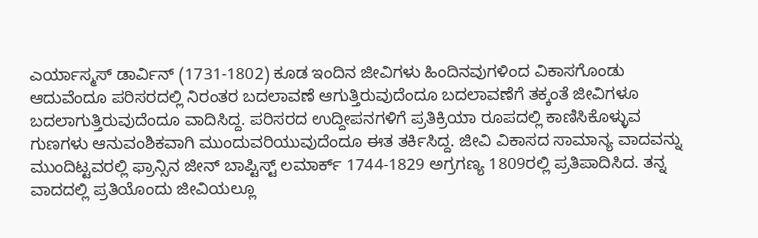ಎರ್ಯಾಸ್ಮಸ್ ಡಾರ್ವಿನ್ (1731-1802) ಕೂಡ ಇಂದಿನ ಜೀವಿಗಳು ಹಿಂದಿನವುಗಳಿಂದ ವಿಕಾಸಗೊಂಡು ಆದುವೆಂದೂ ಪರಿಸರದಲ್ಲಿ ನಿರಂತರ ಬದಲಾವಣೆ ಆಗುತ್ತಿರುವುದೆಂದೂ ಬದಲಾವಣೆಗೆ ತಕ್ಕಂತೆ ಜೀವಿಗಳೂ ಬದಲಾಗುತ್ತಿರುವುದೆಂದೂ ವಾದಿಸಿದ್ದ. ಪರಿಸರದ ಉದ್ದೀಪನಗಳಿಗೆ ಪ್ರತಿಕ್ರಿಯಾ ರೂಪದಲ್ಲಿ ಕಾಣಿಸಿಕೊಳ್ಳುವ ಗುಣಗಳು ಆನುವಂಶಿಕವಾಗಿ ಮುಂದುವರಿಯುವುದೆಂದೂ ಈತ ತರ್ಕಿಸಿದ್ದ. ಜೀವಿ ವಿಕಾಸದ ಸಾಮಾನ್ಯ ವಾದವನ್ನು ಮುಂದಿಟ್ಟವರಲ್ಲಿ ಫ್ರಾನ್ಸಿನ ಜೀನ್ ಬಾಪ್ಟಿಸ್ಟ್ ಲಮಾರ್ಕ್ 1744-1829 ಅಗ್ರಗಣ್ಯ 1809ರಲ್ಲಿ ಪ್ರತಿಪಾದಿಸಿದ. ತನ್ನ ವಾದದಲ್ಲಿ ಪ್ರತಿಯೊಂದು ಜೀವಿಯಲ್ಲೂ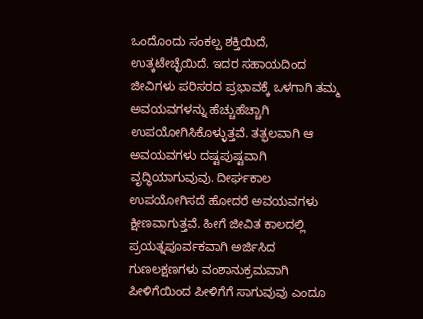ಒಂದೊಂದು ಸಂಕಲ್ಪ ಶಕ್ತಿಯಿದೆ, ಉತ್ಕಟೇಚ್ಛೆಯಿದೆ. ಇದರ ಸಹಾಯದಿಂದ ಜೀವಿಗಳು ಪರಿಸರದ ಪ್ರಭಾವಕ್ಕೆ ಒಳಗಾಗಿ ತಮ್ಮ ಅವಯವಗಳನ್ನು ಹೆಚ್ಚುಹೆಚ್ಚಾಗಿ ಉಪಯೋಗಿಸಿಕೊಳ್ಳುತ್ತವೆ. ತತ್ಫಲವಾಗಿ ಆ ಅವಯವಗಳು ದಷ್ಟಪುಷ್ಟವಾಗಿ ವೃದ್ಧಿಯಾಗುವುವು. ದೀರ್ಘಕಾಲ ಉಪಯೋಗಿಸದೆ ಹೋದರೆ ಅವಯವಗಳು ಕ್ಷೀಣವಾಗುತ್ತವೆ. ಹೀಗೆ ಜೀವಿತ ಕಾಲದಲ್ಲಿ ಪ್ರಯತ್ನಪೂರ್ವಕವಾಗಿ ಅರ್ಜಿಸಿದ ಗುಣಲಕ್ಷಣಗಳು ವಂಶಾನುಕ್ರಮವಾಗಿ ಪೀಳಿಗೆಯಿಂದ ಪೀಳಿಗೆಗೆ ಸಾಗುವುವು ಎಂದೂ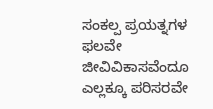ಸಂಕಲ್ಪ ಪ್ರಯತ್ನಗಳ ಫಲವೇ ಜೀವಿವಿಕಾಸವೆಂದೂ ಎಲ್ಲಕ್ಕೂ ಪರಿಸರವೇ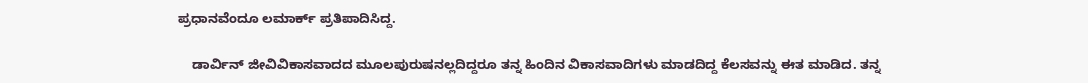ಪ್ರಧಾನವೆಂದೂ ಲಮಾರ್ಕ್ ಪ್ರತಿಪಾದಿಸಿದ್ದ.

    ಡಾರ್ವಿನ್ ಜೀವಿವಿಕಾಸವಾದದ ಮೂಲಪುರುಷನಲ್ಲದಿದ್ದರೂ ತನ್ನ ಹಿಂದಿನ ವಿಕಾಸವಾದಿಗಳು ಮಾಡದಿದ್ದ ಕೆಲಸವನ್ನು ಈತ ಮಾಡಿದ. ತನ್ನ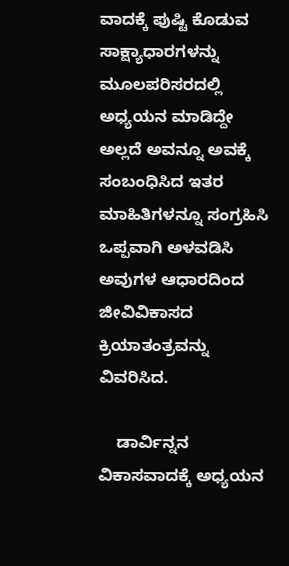ವಾದಕ್ಕೆ ಪುಷ್ಟಿ ಕೊಡುವ ಸಾಕ್ಷ್ಯಾಧಾರಗಳನ್ನು ಮೂಲಪರಿಸರದಲ್ಲಿ ಅಧ್ಯಯನ ಮಾಡಿದ್ದೇ ಅಲ್ಲದೆ ಅವನ್ನೂ ಅವಕ್ಕೆ ಸಂಬಂಧಿಸಿದ ಇತರ ಮಾಹಿತಿಗಳನ್ನೂ ಸಂಗ್ರಹಿಸಿ ಒಪ್ಪವಾಗಿ ಅಳವಡಿಸಿ ಅವುಗಳ ಆಧಾರದಿಂದ ಜೀವಿವಿಕಾಸದ ಕ್ರಿಯಾತಂತ್ರವನ್ನು ವಿವರಿಸಿದ.

    ಡಾರ್ವಿನ್ನನ ವಿಕಾಸವಾದಕ್ಕೆ ಅಧ್ಯಯನ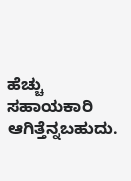ಹೆಚ್ಚು ಸಹಾಯಕಾರಿ ಆಗಿತ್ತೆನ್ನಬಹುದು.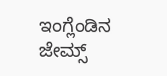ಇಂಗ್ಲೆಂಡಿನ ಜೇಮ್ಸ್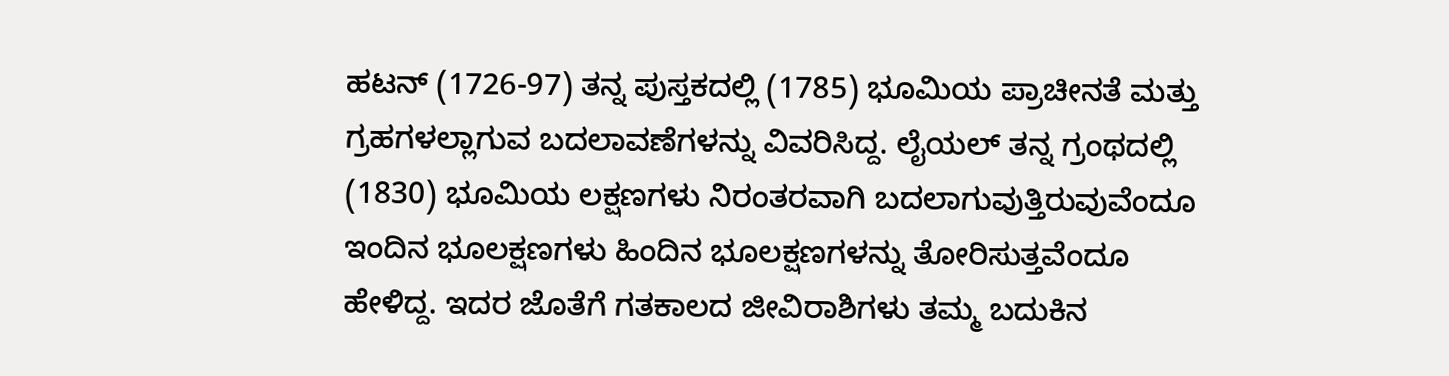ಹಟನ್ (1726-97) ತನ್ನ ಪುಸ್ತಕದಲ್ಲಿ (1785) ಭೂಮಿಯ ಪ್ರಾಚೀನತೆ ಮತ್ತು ಗ್ರಹಗಳಲ್ಲಾಗುವ ಬದಲಾವಣೆಗಳನ್ನು ವಿವರಿಸಿದ್ದ. ಲೈಯಲ್ ತನ್ನ ಗ್ರಂಥದಲ್ಲಿ (1830) ಭೂಮಿಯ ಲಕ್ಷಣಗಳು ನಿರಂತರವಾಗಿ ಬದಲಾಗುವುತ್ತಿರುವುವೆಂದೂ ಇಂದಿನ ಭೂಲಕ್ಷಣಗಳು ಹಿಂದಿನ ಭೂಲಕ್ಷಣಗಳನ್ನು ತೋರಿಸುತ್ತವೆಂದೂ ಹೇಳಿದ್ದ. ಇದರ ಜೊತೆಗೆ ಗತಕಾಲದ ಜೀವಿರಾಶಿಗಳು ತಮ್ಮ ಬದುಕಿನ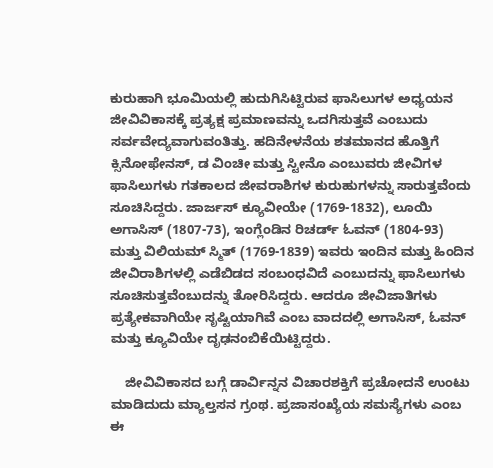ಕುರುಹಾಗಿ ಭೂಮಿಯಲ್ಲಿ ಹುದುಗಿಸಿಟ್ಟಿರುವ ಫಾಸಿಲುಗಳ ಅಧ್ಯಯನ ಜೀವಿವಿಕಾಸಕ್ಕೆ ಪ್ರತ್ಯಕ್ಷ ಪ್ರಮಾಣವನ್ನು ಒದಗಿಸುತ್ತವೆ ಎಂಬುದು ಸರ್ವವೇದ್ಯವಾಗುವಂತಿತ್ತು. ಹದಿನೇಳನೆಯ ಶತಮಾನದ ಹೊತ್ತಿಗೆ ಕ್ಸಿನೋಫೇನಸ್, ಡ ವಿಂಚೀ ಮತ್ತು ಸ್ಟೀನೊ ಎಂಬುವರು ಜೀವಿಗಳ ಫಾಸಿಲುಗಳು ಗತಕಾಲದ ಜೀವರಾಶಿಗಳ ಕುರುಹುಗಳನ್ನು ಸಾರುತ್ತವೆಂದು ಸೂಚಿಸಿದ್ದರು. ಜಾರ್ಜಸ್ ಕ್ಯೂವೀಯೇ (1769-1832), ಲೂಯಿ ಅಗಾಸಿಸ್ (1807-73), ಇಂಗ್ಲೆಂಡಿನ ರಿಚರ್ಡ್ ಓವನ್ (1804-93) ಮತ್ತು ವಿಲಿಯಮ್ ಸ್ಮಿತ್ (1769-1839) ಇವರು ಇಂದಿನ ಮತ್ತು ಹಿಂದಿನ ಜೀವಿರಾಶಿಗಳಲ್ಲಿ ಎಡೆಬಿಡದ ಸಂಬಂಧವಿದೆ ಎಂಬುದನ್ನು ಫಾಸಿಲುಗಳು ಸೂಚಿಸುತ್ತವೆಂಬುದನ್ನು ತೋರಿಸಿದ್ದರು. ಆದರೂ ಜೀವಿಜಾತಿಗಳು ಪ್ರತ್ಯೇಕವಾಗಿಯೇ ಸೃಷ್ಟಿಯಾಗಿವೆ ಎಂಬ ವಾದದಲ್ಲಿ ಅಗಾಸಿಸ್, ಓವನ್ ಮತ್ತು ಕ್ಯೂವಿಯೇ ದೃಢನಂಬಿಕೆಯಿಟ್ಟಿದ್ದರು.

    ಜೀವಿವಿಕಾಸದ ಬಗ್ಗೆ ಡಾರ್ವಿನ್ನನ ವಿಚಾರಶಕ್ತಿಗೆ ಪ್ರಚೋದನೆ ಉಂಟು ಮಾಡಿದುದು ಮ್ಯಾಲ್ತಸನ ಗ್ರಂಥ. ಪ್ರಜಾಸಂಖ್ಯೆಯ ಸಮಸ್ಯೆಗಳು ಎಂಬ ಈ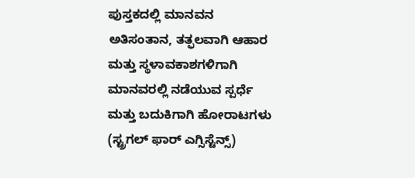ಪುಸ್ತಕದಲ್ಲಿ ಮಾನವನ ಅತಿಸಂತಾನ, ತತ್ಫಲವಾಗಿ ಆಹಾರ ಮತ್ತು ಸ್ಥಳಾವಕಾಶಗಳಿಗಾಗಿ ಮಾನವರಲ್ಲಿ ನಡೆಯುವ ಸ್ಪರ್ಧೆ ಮತ್ತು ಬದುಕಿಗಾಗಿ ಹೋರಾಟಗಳು (ಸ್ಟ್ರಗಲ್ ಫಾರ್ ಎಗ್ಸಿಸ್ಟೆನ್ಸ್)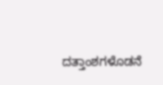ದತ್ತಾಂಶಗಳೊಡನೆ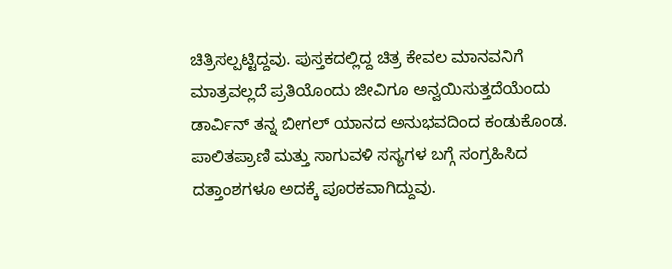ಚಿತ್ರಿಸಲ್ಪಟ್ಟಿದ್ದವು. ಪುಸ್ತಕದಲ್ಲಿದ್ದ ಚಿತ್ರ ಕೇವಲ ಮಾನವನಿಗೆ ಮಾತ್ರವಲ್ಲದೆ ಪ್ರತಿಯೊಂದು ಜೀವಿಗೂ ಅನ್ವಯಿಸುತ್ತದೆಯೆಂದು ಡಾರ್ವಿನ್ ತನ್ನ ಬೀಗಲ್ ಯಾನದ ಅನುಭವದಿಂದ ಕಂಡುಕೊಂಡ. ಪಾಲಿತಪ್ರಾಣಿ ಮತ್ತು ಸಾಗುವಳಿ ಸಸ್ಯಗಳ ಬಗ್ಗೆ ಸಂಗ್ರಹಿಸಿದ ದತ್ತಾಂಶಗಳೂ ಅದಕ್ಕೆ ಪೂರಕವಾಗಿದ್ದುವು.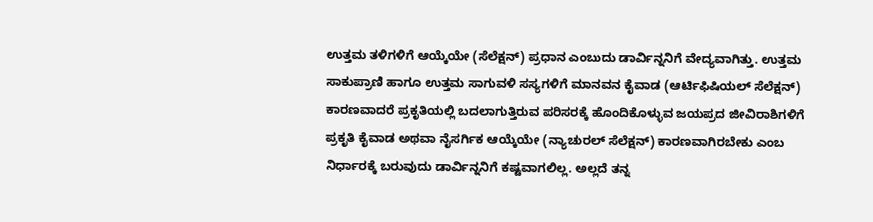ಉತ್ತಮ ತಳಿಗಳಿಗೆ ಆಯ್ಕೆಯೇ (ಸೆಲೆಕ್ಷನ್) ಪ್ರಧಾನ ಎಂಬುದು ಡಾರ್ವಿನ್ನನಿಗೆ ವೇದ್ಯವಾಗಿತ್ತು. ಉತ್ತಮ ಸಾಕುಪ್ರಾಣಿ ಹಾಗೂ ಉತ್ತಮ ಸಾಗುವಳಿ ಸಸ್ಯಗಳಿಗೆ ಮಾನವನ ಕೈವಾಡ (ಆರ್ಟಿಫಿಷಿಯಲ್ ಸೆಲೆಕ್ಷನ್) ಕಾರಣವಾದರೆ ಪ್ರಕೃತಿಯಲ್ಲಿ ಬದಲಾಗುತ್ತಿರುವ ಪರಿಸರಕ್ಕೆ ಹೊಂದಿಕೊಳ್ಳುವ ಜಯಪ್ರದ ಜೀವಿರಾಶಿಗಳಿಗೆ ಪ್ರಕೃತಿ ಕೈವಾಡ ಅಥವಾ ನೈಸರ್ಗಿಕ ಆಯ್ಕೆಯೇ (ನ್ಯಾಚುರಲ್ ಸೆಲೆಕ್ಷನ್) ಕಾರಣವಾಗಿರಬೇಕು ಎಂಬ ನಿರ್ಧಾರಕ್ಕೆ ಬರುವುದು ಡಾರ್ವಿನ್ನನಿಗೆ ಕಷ್ಟವಾಗಲಿಲ್ಲ. ಅಲ್ಲದೆ ತನ್ನ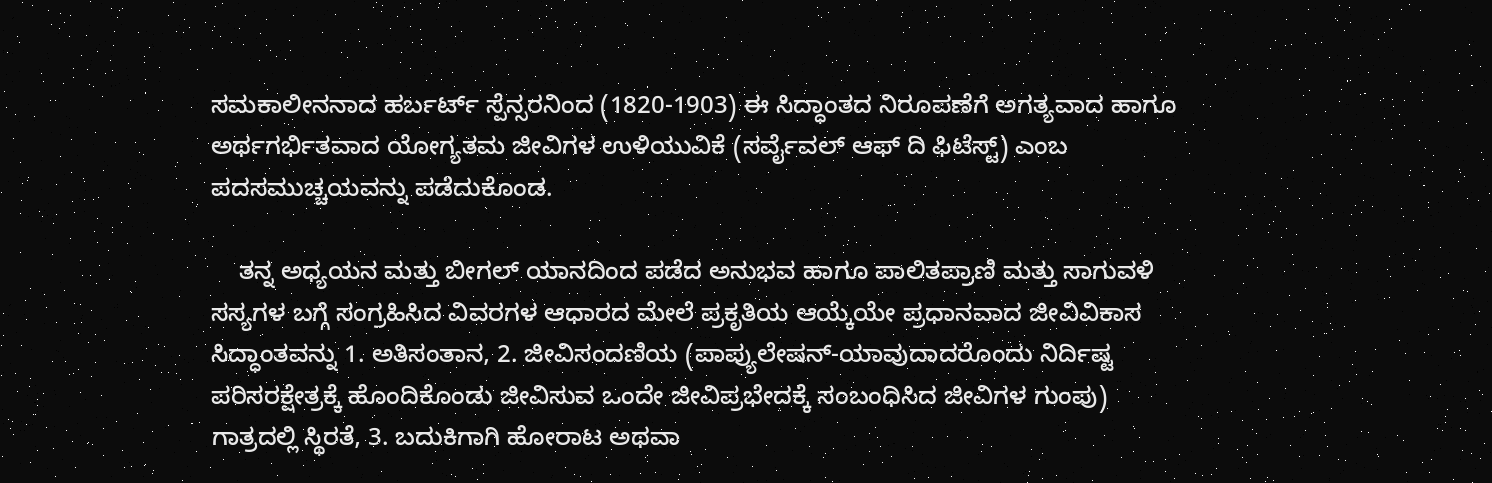ಸಮಕಾಲೀನನಾದ ಹರ್ಬರ್ಟ್ ಸ್ಪೆನ್ಸರನಿಂದ (1820-1903) ಈ ಸಿದ್ಧಾಂತದ ನಿರೂಪಣೆಗೆ ಅಗತ್ಯವಾದ ಹಾಗೂ ಅರ್ಥಗರ್ಭಿತವಾದ ಯೋಗ್ಯತಮ ಜೀವಿಗಳ ಉಳಿಯುವಿಕೆ (ಸರ್ವೈವಲ್ ಆಫ್ ದಿ ಫಿಟೆಸ್ಟ್) ಎಂಬ ಪದಸಮುಚ್ಚಯವನ್ನು ಪಡೆದುಕೊಂಡ.

    ತನ್ನ ಅಧ್ಯಯನ ಮತ್ತು ಬೀಗಲ್ ಯಾನದಿಂದ ಪಡೆದ ಅನುಭವ ಹಾಗೂ ಪಾಲಿತಪ್ರಾಣಿ ಮತ್ತು ಸಾಗುವಳಿ ಸಸ್ಯಗಳ ಬಗ್ಗೆ ಸಂಗ್ರಹಿಸಿದ ವಿವರಗಳ ಆಧಾರದ ಮೇಲೆ ಪ್ರಕೃತಿಯ ಆಯ್ಕೆಯೇ ಪ್ರಧಾನವಾದ ಜೀವಿವಿಕಾಸ ಸಿದ್ಧಾಂತವನ್ನು 1. ಅತಿಸಂತಾನ, 2. ಜೀವಿಸಂದಣಿಯ (ಪಾಪ್ಯುಲೇಷನ್-ಯಾವುದಾದರೊಂದು ನಿರ್ದಿಷ್ಟ ಪರಿಸರಕ್ಷೇತ್ರಕ್ಕೆ ಹೊಂದಿಕೊಂಡು ಜೀವಿಸುವ ಒಂದೇ ಜೀವಿಪ್ರಭೇದಕ್ಕೆ ಸಂಬಂಧಿಸಿದ ಜೀವಿಗಳ ಗುಂಪು) ಗಾತ್ರದಲ್ಲಿ ಸ್ಥಿರತೆ, 3. ಬದುಕಿಗಾಗಿ ಹೋರಾಟ ಅಥವಾ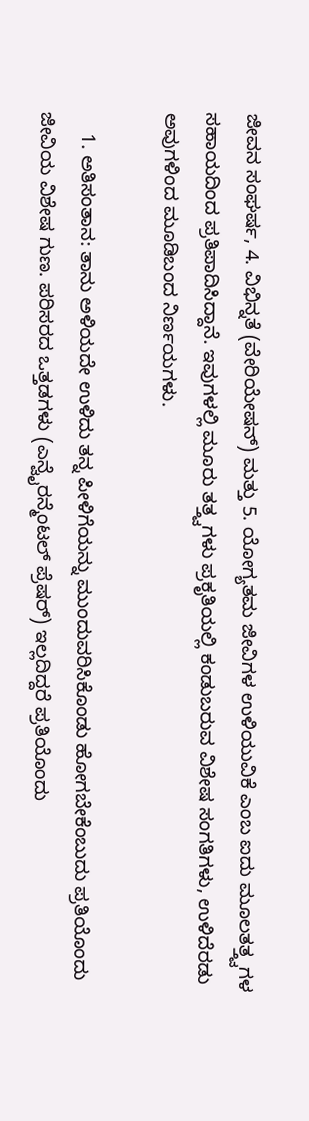ಜೀವನ ಸಂಘರ್ಷ, 4. ವಿಭಿನ್ನತೆ (ವೇರಿಯೇಷನ್) ಮತ್ತು 5. ಯೋಗ್ಯತಮ ಜೀವಿಗಳ ಉಳಿಯುವಿಕೆ ಎಂಬ ಐದು ಮೂಲತತ್ತ್ವಗಳ ಸಹಾಯದಿಂದ ಪ್ರತಿಪಾದಿಸಿದ್ದಾನೆ. ಇವುಗಳಲ್ಲಿ ಮೂರು ತತ್ತ್ವಗಳು ಪ್ರಕೃತಿಯಲ್ಲಿ ಕಂಡುಬರುವ ವಿಶೇಷ ಸಂಗತಿಗಳು, ಉಳಿದೆರಡು ಅವುಗಳಿಂದ ಮೂಡಿಬಂದ ನಿರ್ಣಯಗಳು.

    1. ಅತಿಸಂತಾನ: ತಾನು ಅಳಿಯದೇ ಉಳಿದು ತನ್ನ ಪೀಳಿಗೆಯನ್ನು ಮುಂದುವರಿಸಿಕೊಂಡು ಹೋಗಬೇಕೆಂಬುದು ಪ್ರತಿಯೊಂದು ಜೀವಿಯ ವಿಶೇಷ ಗುಣ. ಪರಿಸರದ ಒತ್ತಡಗಳು (ಎನ್ವೈರನ್ಮೆಂಟಲ್ ಪ್ರೆಷರ್) ಇಲ್ಲದಿದ್ದರೆ ಪ್ರತಿಯೊಂದು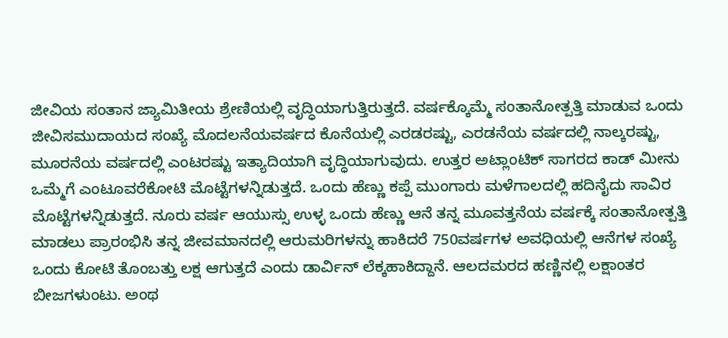ಜೀವಿಯ ಸಂತಾನ ಜ್ಯಾಮಿತೀಯ ಶ್ರೇಣಿಯಲ್ಲಿ ವೃದ್ಧಿಯಾಗುತ್ತಿರುತ್ತದೆ. ವರ್ಷಕ್ಕೊಮ್ಮೆ ಸಂತಾನೋತ್ಪತ್ತಿ ಮಾಡುವ ಒಂದು ಜೀವಿಸಮುದಾಯದ ಸಂಖ್ಯೆ ಮೊದಲನೆಯವರ್ಷದ ಕೊನೆಯಲ್ಲಿ ಎರಡರಷ್ಟು, ಎರಡನೆಯ ವರ್ಷದಲ್ಲಿ ನಾಲ್ಕರಷ್ಟು, ಮೂರನೆಯ ವರ್ಷದಲ್ಲಿ ಎಂಟರಷ್ಟು ಇತ್ಯಾದಿಯಾಗಿ ವೃದ್ಧಿಯಾಗುವುದು. ಉತ್ತರ ಅಟ್ಲಾಂಟಿಕ್ ಸಾಗರದ ಕಾಡ್ ಮೀನು ಒಮ್ಮೆಗೆ ಎಂಟೂವರೆಕೋಟಿ ಮೊಟ್ಟೆಗಳನ್ನಿಡುತ್ತದೆ. ಒಂದು ಹೆಣ್ಣು ಕಪ್ಪೆ ಮುಂಗಾರು ಮಳೆಗಾಲದಲ್ಲಿ ಹದಿನೈದು ಸಾವಿರ ಮೊಟ್ಟೆಗಳನ್ನಿಡುತ್ತದೆ. ನೂರು ವರ್ಷ ಆಯುಸ್ಸು ಉಳ್ಳ ಒಂದು ಹೆಣ್ಣು ಆನೆ ತನ್ನ ಮೂವತ್ತನೆಯ ವರ್ಷಕ್ಕೆ ಸಂತಾನೋತ್ಪತ್ತಿ ಮಾಡಲು ಪ್ರಾರಂಭಿಸಿ ತನ್ನ ಜೀವಮಾನದಲ್ಲಿ ಆರುಮರಿಗಳನ್ನು ಹಾಕಿದರೆ 750ವರ್ಷಗಳ ಅವಧಿಯಲ್ಲಿ ಆನೆಗಳ ಸಂಖ್ಯೆ ಒಂದು ಕೋಟಿ ತೊಂಬತ್ತು ಲಕ್ಷ ಆಗುತ್ತದೆ ಎಂದು ಡಾರ್ವಿನ್ ಲೆಕ್ಕಹಾಕಿದ್ದಾನೆ. ಆಲದಮರದ ಹಣ್ಣಿನಲ್ಲಿ ಲಕ್ಷಾಂತರ ಬೀಜಗಳುಂಟು. ಅಂಥ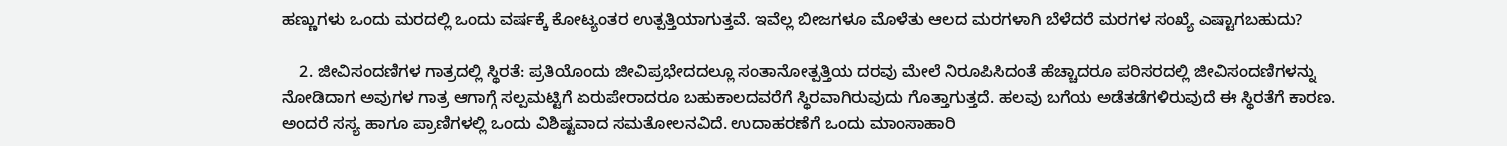ಹಣ್ಣುಗಳು ಒಂದು ಮರದಲ್ಲಿ ಒಂದು ವರ್ಷಕ್ಕೆ ಕೋಟ್ಯಂತರ ಉತ್ಪತ್ತಿಯಾಗುತ್ತವೆ. ಇವೆಲ್ಲ ಬೀಜಗಳೂ ಮೊಳೆತು ಆಲದ ಮರಗಳಾಗಿ ಬೆಳೆದರೆ ಮರಗಳ ಸಂಖ್ಯೆ ಎಷ್ಟಾಗಬಹುದು?

    2. ಜೀವಿಸಂದಣಿಗಳ ಗಾತ್ರದಲ್ಲಿ ಸ್ಥಿರತೆ: ಪ್ರತಿಯೊಂದು ಜೀವಿಪ್ರಭೇದದಲ್ಲೂ ಸಂತಾನೋತ್ಪತ್ತಿಯ ದರವು ಮೇಲೆ ನಿರೂಪಿಸಿದಂತೆ ಹೆಚ್ಚಾದರೂ ಪರಿಸರದಲ್ಲಿ ಜೀವಿಸಂದಣಿಗಳನ್ನು ನೋಡಿದಾಗ ಅವುಗಳ ಗಾತ್ರ ಆಗಾಗ್ಗೆ ಸಲ್ಪಮಟ್ಟಿಗೆ ಏರುಪೇರಾದರೂ ಬಹುಕಾಲದವರೆಗೆ ಸ್ಥಿರವಾಗಿರುವುದು ಗೊತ್ತಾಗುತ್ತದೆ. ಹಲವು ಬಗೆಯ ಅಡೆತಡೆಗಳಿರುವುದೆ ಈ ಸ್ಥಿರತೆಗೆ ಕಾರಣ. ಅಂದರೆ ಸಸ್ಯ ಹಾಗೂ ಪ್ರಾಣಿಗಳಲ್ಲಿ ಒಂದು ವಿಶಿಷ್ಟವಾದ ಸಮತೋಲನವಿದೆ. ಉದಾಹರಣೆಗೆ ಒಂದು ಮಾಂಸಾಹಾರಿ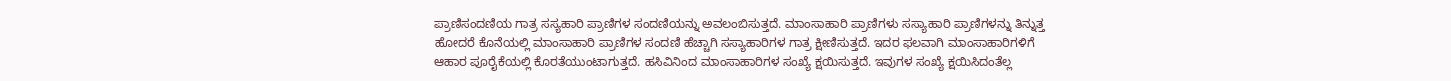ಪ್ರಾಣಿಸಂದಣಿಯ ಗಾತ್ರ ಸಸ್ಯಹಾರಿ ಪ್ರಾಣಿಗಳ ಸಂದಣಿಯನ್ನು ಅವಲಂಬಿಸುತ್ತದೆ. ಮಾಂಸಾಹಾರಿ ಪ್ರಾಣಿಗಳು ಸಸ್ಯಾಹಾರಿ ಪ್ರಾಣಿಗಳನ್ನು ತಿನ್ನುತ್ತ ಹೋದರೆ ಕೊನೆಯಲ್ಲಿ ಮಾಂಸಾಹಾರಿ ಪ್ರಾಣಿಗಳ ಸಂದಣಿ ಹೆಚ್ಚಾಗಿ ಸಸ್ಯಾಹಾರಿಗಳ ಗಾತ್ರ ಕ್ಷೀಣಿಸುತ್ತದೆ. ಇದರ ಫಲವಾಗಿ ಮಾಂಸಾಹಾರಿಗಳಿಗೆ ಆಹಾರ ಪೂರೈಕೆಯಲ್ಲಿ ಕೊರತೆಯುಂಟಾಗುತ್ತದೆ. ಹಸಿವಿನಿಂದ ಮಾಂಸಾಹಾರಿಗಳ ಸಂಖ್ಯೆ ಕ್ಷಯಿಸುತ್ತದೆ. ಇವುಗಳ ಸಂಖ್ಯೆ ಕ್ಷಯಿಸಿದಂತೆಲ್ಲ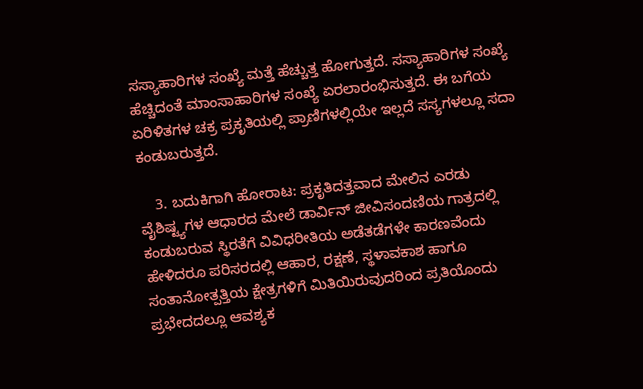ಸಸ್ಯಾಹಾರಿಗಳ ಸಂಖ್ಯೆ ಮತ್ತೆ ಹೆಚ್ಚುತ್ತ ಹೋಗುತ್ತದೆ. ಸಸ್ಯಾಹಾರಿಗಳ ಸಂಖ್ಯೆ ಹೆಚ್ಚಿದಂತೆ ಮಾಂಸಾಹಾರಿಗಳ ಸಂಖ್ಯೆ ಏರಲಾರಂಭಿಸುತ್ತದೆ. ಈ ಬಗೆಯ ಏರಿಳಿತಗಳ ಚಕ್ರ ಪ್ರಕೃತಿಯಲ್ಲಿ ಪ್ರಾಣಿಗಳಲ್ಲಿಯೇ ಇಲ್ಲದೆ ಸಸ್ಯಗಳಲ್ಲೂ ಸದಾ ಕಂಡುಬರುತ್ತದೆ.

    3. ಬದುಕಿಗಾಗಿ ಹೋರಾಟ: ಪ್ರಕೃತಿದತ್ತವಾದ ಮೇಲಿನ ಎರಡು ವೈಶಿಷ್ಟ್ಯಗಳ ಆಧಾರದ ಮೇಲೆ ಡಾರ್ವಿನ್ ಜೀವಿಸಂದಣಿಯ ಗಾತ್ರದಲ್ಲಿ ಕಂಡುಬರುವ ಸ್ಥಿರತೆಗೆ ವಿವಿಧರೀತಿಯ ಅಡೆತಡೆಗಳೇ ಕಾರಣವೆಂದು ಹೇಳಿದರೂ ಪರಿಸರದಲ್ಲಿ ಆಹಾರ, ರಕ್ಷಣೆ, ಸ್ಥಳಾವಕಾಶ ಹಾಗೂ ಸಂತಾನೋತ್ಪತ್ತಿಯ ಕ್ಷೇತ್ರಗಳಿಗೆ ಮಿತಿಯಿರುವುದರಿಂದ ಪ್ರತಿಯೊಂದು ಪ್ರಭೇದದಲ್ಲೂ ಆವಶ್ಯಕ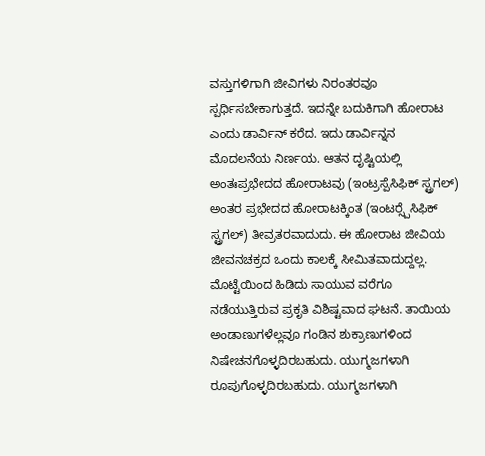ವಸ್ತುಗಳಿಗಾಗಿ ಜೀವಿಗಳು ನಿರಂತರವೂ ಸ್ಪರ್ಧಿಸಬೇಕಾಗುತ್ತದೆ. ಇದನ್ನೇ ಬದುಕಿಗಾಗಿ ಹೋರಾಟ ಎಂದು ಡಾರ್ವಿನ್ ಕರೆದ. ಇದು ಡಾರ್ವಿನ್ನನ ಮೊದಲನೆಯ ನಿರ್ಣಯ. ಆತನ ದೃಷ್ಟಿಯಲ್ಲಿ ಅಂತಃಪ್ರಭೇದದ ಹೋರಾಟವು (ಇಂಟ್ರಸ್ಪೆಸಿಫಿಕ್ ಸ್ಟ್ರಗಲ್) ಅಂತರ ಪ್ರಭೇದದ ಹೋರಾಟಕ್ಕಿಂತ (ಇಂಟರ್‍ಸ್ಪೆಸಿಫಿಕ್ ಸ್ಟ್ರಗಲ್) ತೀವ್ರತರವಾದುದು. ಈ ಹೋರಾಟ ಜೀವಿಯ ಜೀವನಚಕ್ರದ ಒಂದು ಕಾಲಕ್ಕೆ ಸೀಮಿತವಾದುದ್ದಲ್ಲ. ಮೊಟ್ಟೆಯಿಂದ ಹಿಡಿದು ಸಾಯುವ ವರೆಗೂ ನಡೆಯುತ್ತಿರುವ ಪ್ರಕೃತಿ ವಿಶಿಷ್ಟವಾದ ಘಟನೆ. ತಾಯಿಯ ಅಂಡಾಣುಗಳೆಲ್ಲವೂ ಗಂಡಿನ ಶುಕ್ರಾಣುಗಳಿಂದ ನಿಷೇಚನಗೊಳ್ಳದಿರಬಹುದು. ಯುಗ್ಮಜಗಳಾಗಿ ರೂಪುಗೊಳ್ಳದಿರಬಹುದು. ಯುಗ್ಮಜಗಳಾಗಿ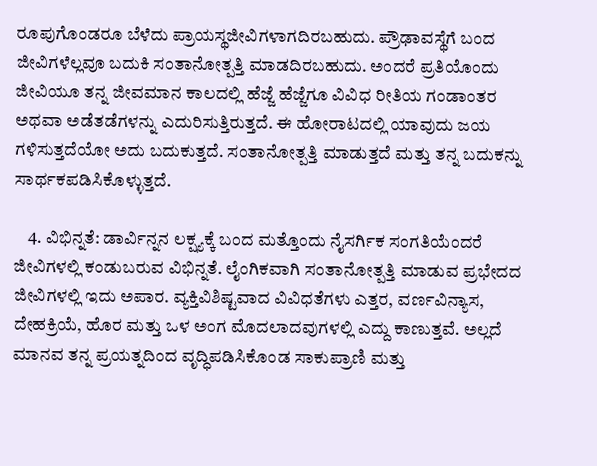ರೂಪುಗೊಂಡರೂ ಬೆಳೆದು ಪ್ರಾಯಸ್ಥಜೀವಿಗಳಾಗದಿರಬಹುದು. ಪ್ರೌಢಾವಸ್ಥೆಗೆ ಬಂದ ಜೀವಿಗಳೆಲ್ಲವೂ ಬದುಕಿ ಸಂತಾನೋತ್ಪತ್ತಿ ಮಾಡದಿರಬಹುದು. ಅಂದರೆ ಪ್ರತಿಯೊಂದು ಜೀವಿಯೂ ತನ್ನ ಜೀವಮಾನ ಕಾಲದಲ್ಲಿ ಹೆಜ್ಜೆ ಹೆಜ್ಜೆಗೂ ವಿವಿಧ ರೀತಿಯ ಗಂಡಾಂತರ ಅಥವಾ ಅಡೆತಡೆಗಳನ್ನು ಎದುರಿಸುತ್ತಿರುತ್ತದೆ. ಈ ಹೋರಾಟದಲ್ಲಿ ಯಾವುದು ಜಯ ಗಳಿಸುತ್ತದೆಯೋ ಅದು ಬದುಕುತ್ತದೆ. ಸಂತಾನೋತ್ಪತ್ತಿ ಮಾಡುತ್ತದೆ ಮತ್ತು ತನ್ನ ಬದುಕನ್ನು ಸಾರ್ಥಕಪಡಿಸಿಕೊಳ್ಳುತ್ತದೆ.

    4. ವಿಭಿನ್ನತೆ: ಡಾರ್ವಿನ್ನನ ಲಕ್ಷ್ಯಕ್ಕೆ ಬಂದ ಮತ್ತೊಂದು ನೈಸರ್ಗಿಕ ಸಂಗತಿಯೆಂದರೆ ಜೀವಿಗಳಲ್ಲಿ ಕಂಡುಬರುವ ವಿಭಿನ್ನತೆ. ಲೈಂಗಿಕವಾಗಿ ಸಂತಾನೋತ್ಪತ್ತಿ ಮಾಡುವ ಪ್ರಭೇದದ ಜೀವಿಗಳಲ್ಲಿ ಇದು ಅಪಾರ. ವ್ಯಕ್ತಿವಿಶಿಷ್ಟವಾದ ವಿವಿಧತೆಗಳು ಎತ್ತರ, ವರ್ಣವಿನ್ಯಾಸ, ದೇಹಕ್ರಿಯೆ, ಹೊರ ಮತ್ತು ಒಳ ಅಂಗ ಮೊದಲಾದವುಗಳಲ್ಲಿ ಎದ್ದು ಕಾಣುತ್ತವೆ. ಅಲ್ಲದೆ ಮಾನವ ತನ್ನ ಪ್ರಯತ್ನದಿಂದ ವೃದ್ಧಿಪಡಿಸಿಕೊಂಡ ಸಾಕುಪ್ರಾಣಿ ಮತ್ತು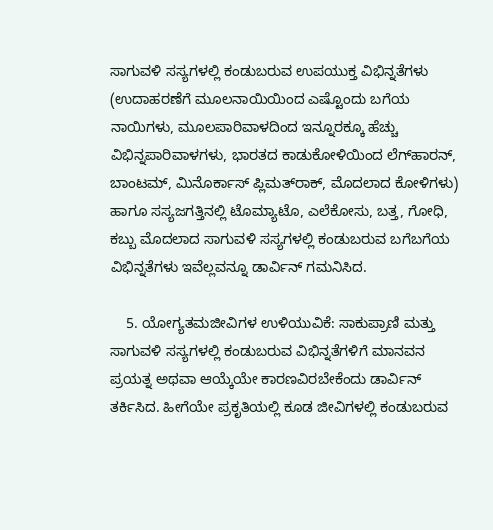ಸಾಗುವಳಿ ಸಸ್ಯಗಳಲ್ಲಿ ಕಂಡುಬರುವ ಉಪಯುಕ್ತ ವಿಭಿನ್ನತೆಗಳು (ಉದಾಹರಣೆಗೆ ಮೂಲನಾಯಿಯಿಂದ ಎಷ್ಟೊಂದು ಬಗೆಯ ನಾಯಿಗಳು, ಮೂಲಪಾರಿವಾಳದಿಂದ ಇನ್ನೂರಕ್ಕೂ ಹೆಚ್ಚು ವಿಭಿನ್ನಪಾರಿವಾಳಗಳು, ಭಾರತದ ಕಾಡುಕೋಳಿಯಿಂದ ಲೆಗ್‍ಹಾರನ್, ಬಾಂಟಮ್, ಮಿನೊರ್ಕಾಸ್ ಪ್ಲಿಮತ್‍ರಾಕ್, ಮೊದಲಾದ ಕೋಳಿಗಳು) ಹಾಗೂ ಸಸ್ಯಜಗತ್ತಿನಲ್ಲಿ ಟೊಮ್ಯಾಟೊ, ಎಲೆಕೋಸು, ಬತ್ತ, ಗೋಧಿ, ಕಬ್ಬು ಮೊದಲಾದ ಸಾಗುವಳಿ ಸಸ್ಯಗಳಲ್ಲಿ ಕಂಡುಬರುವ ಬಗೆಬಗೆಯ ವಿಭಿನ್ನತೆಗಳು ಇವೆಲ್ಲವನ್ನೂ ಡಾರ್ವಿನ್ ಗಮನಿಸಿದ.

    5. ಯೋಗ್ಯತಮಜೀವಿಗಳ ಉಳಿಯುವಿಕೆ: ಸಾಕುಪ್ರಾಣಿ ಮತ್ತು ಸಾಗುವಳಿ ಸಸ್ಯಗಳಲ್ಲಿ ಕಂಡುಬರುವ ವಿಭಿನ್ನತೆಗಳಿಗೆ ಮಾನವನ ಪ್ರಯತ್ನ ಅಥವಾ ಆಯ್ಕೆಯೇ ಕಾರಣವಿರಬೇಕೆಂದು ಡಾರ್ವಿನ್ ತರ್ಕಿಸಿದ. ಹೀಗೆಯೇ ಪ್ರಕೃತಿಯಲ್ಲಿ ಕೂಡ ಜೀವಿಗಳಲ್ಲಿ ಕಂಡುಬರುವ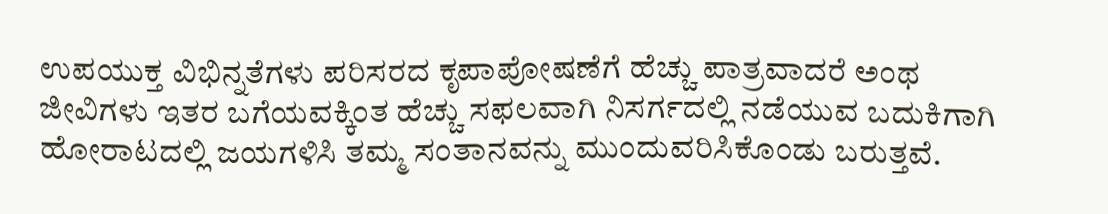ಉಪಯುಕ್ತ ವಿಭಿನ್ನತೆಗಳು ಪರಿಸರದ ಕೃಪಾಪೋಷಣೆಗೆ ಹೆಚ್ಚು ಪಾತ್ರವಾದರೆ ಅಂಥ ಜೀವಿಗಳು ಇತರ ಬಗೆಯವಕ್ಕಿಂತ ಹೆಚ್ಚು ಸಫಲವಾಗಿ ನಿಸರ್ಗದಲ್ಲಿ ನಡೆಯುವ ಬದುಕಿಗಾಗಿ ಹೋರಾಟದಲ್ಲಿ ಜಯಗಳಿಸಿ ತಮ್ಮ ಸಂತಾನವನ್ನು ಮುಂದುವರಿಸಿಕೊಂಡು ಬರುತ್ತವೆ.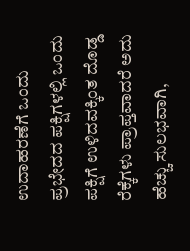ಉದಾಹರಣೆಗೆ ಒಂದು ಪ್ರಭೇದದ ಪಕ್ಷಿಗಳಲ್ಲಿ ಒಂದು ಪಕ್ಷಿಗೆ ಉಳಿದವಕ್ಕಿಂತ ದೊಡ್ಡ ರೆಕ್ಕೆಗಳು ಪ್ರಾಪ್ತವಾದರೆ ಅದು ಹೆಚ್ಚು ಸುಲಭವಾಗಿ,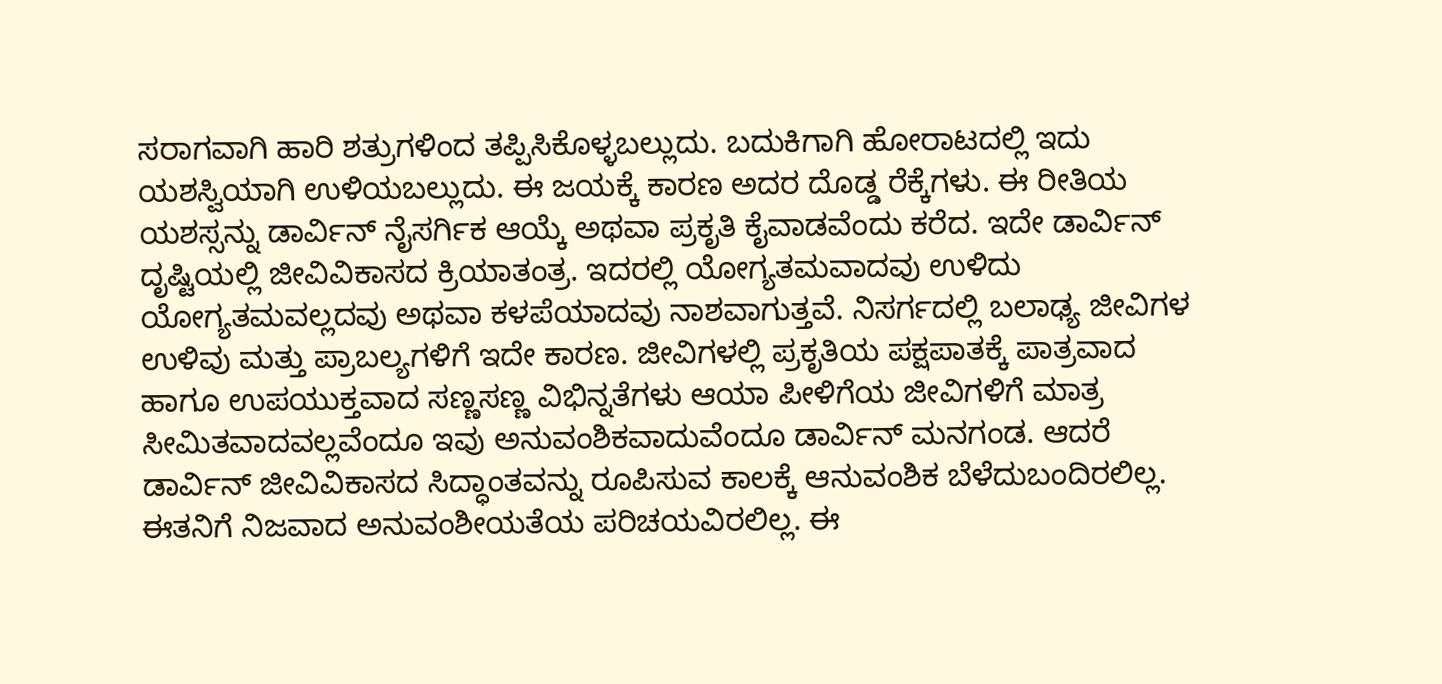ಸರಾಗವಾಗಿ ಹಾರಿ ಶತ್ರುಗಳಿಂದ ತಪ್ಪಿಸಿಕೊಳ್ಳಬಲ್ಲುದು. ಬದುಕಿಗಾಗಿ ಹೋರಾಟದಲ್ಲಿ ಇದು ಯಶಸ್ವಿಯಾಗಿ ಉಳಿಯಬಲ್ಲುದು. ಈ ಜಯಕ್ಕೆ ಕಾರಣ ಅದರ ದೊಡ್ಡ ರೆಕ್ಕೆಗಳು. ಈ ರೀತಿಯ ಯಶಸ್ಸನ್ನು ಡಾರ್ವಿನ್ ನೈಸರ್ಗಿಕ ಆಯ್ಕೆ ಅಥವಾ ಪ್ರಕೃತಿ ಕೈವಾಡವೆಂದು ಕರೆದ. ಇದೇ ಡಾರ್ವಿನ್ ದೃಷ್ಟಿಯಲ್ಲಿ ಜೀವಿವಿಕಾಸದ ಕ್ರಿಯಾತಂತ್ರ. ಇದರಲ್ಲಿ ಯೋಗ್ಯತಮವಾದವು ಉಳಿದು ಯೋಗ್ಯತಮವಲ್ಲದವು ಅಥವಾ ಕಳಪೆಯಾದವು ನಾಶವಾಗುತ್ತವೆ. ನಿಸರ್ಗದಲ್ಲಿ ಬಲಾಢ್ಯ ಜೀವಿಗಳ ಉಳಿವು ಮತ್ತು ಪ್ರಾಬಲ್ಯಗಳಿಗೆ ಇದೇ ಕಾರಣ. ಜೀವಿಗಳಲ್ಲಿ ಪ್ರಕೃತಿಯ ಪಕ್ಷಪಾತಕ್ಕೆ ಪಾತ್ರವಾದ ಹಾಗೂ ಉಪಯುಕ್ತವಾದ ಸಣ್ಣಸಣ್ಣ ವಿಭಿನ್ನತೆಗಳು ಆಯಾ ಪೀಳಿಗೆಯ ಜೀವಿಗಳಿಗೆ ಮಾತ್ರ ಸೀಮಿತವಾದವಲ್ಲವೆಂದೂ ಇವು ಅನುವಂಶಿಕವಾದುವೆಂದೂ ಡಾರ್ವಿನ್ ಮನಗಂಡ. ಆದರೆ ಡಾರ್ವಿನ್ ಜೀವಿವಿಕಾಸದ ಸಿದ್ಧಾಂತವನ್ನು ರೂಪಿಸುವ ಕಾಲಕ್ಕೆ ಆನುವಂಶಿಕ ಬೆಳೆದುಬಂದಿರಲಿಲ್ಲ. ಈತನಿಗೆ ನಿಜವಾದ ಅನುವಂಶೀಯತೆಯ ಪರಿಚಯವಿರಲಿಲ್ಲ. ಈ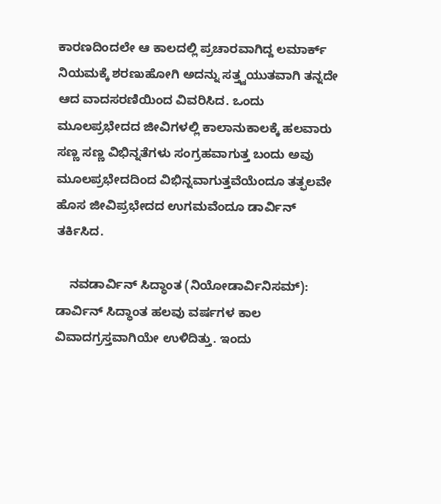ಕಾರಣದಿಂದಲೇ ಆ ಕಾಲದಲ್ಲಿ ಪ್ರಚಾರವಾಗಿದ್ದ ಲಮಾರ್ಕ್ ನಿಯಮಕ್ಕೆ ಶರಣುಹೋಗಿ ಅದನ್ನು ಸತ್ತ್ವಯುತವಾಗಿ ತನ್ನದೇ ಆದ ವಾದಸರಣಿಯಿಂದ ವಿವರಿಸಿದ. ಒಂದು ಮೂಲಪ್ರಭೇದದ ಜೀವಿಗಳಲ್ಲಿ ಕಾಲಾನುಕಾಲಕ್ಕೆ ಹಲವಾರು ಸಣ್ಣ ಸಣ್ಣ ವಿಭಿನ್ನತೆಗಳು ಸಂಗ್ರಹವಾಗುತ್ತ ಬಂದು ಅವು ಮೂಲಪ್ರಭೇದದಿಂದ ವಿಭಿನ್ನವಾಗುತ್ತವೆಯೆಂದೂ ತತ್ಫಲವೇ ಹೊಸ ಜೀವಿಪ್ರಭೇದದ ಉಗಮವೆಂದೂ ಡಾರ್ವಿನ್ ತರ್ಕಿಸಿದ.

    ನವಡಾರ್ವಿನ್ ಸಿದ್ಧಾಂತ (ನಿಯೋಡಾರ್ವಿನಿಸಮ್): ಡಾರ್ವಿನ್ ಸಿದ್ಧಾಂತ ಹಲವು ವರ್ಷಗಳ ಕಾಲ ವಿವಾದಗ್ರಸ್ತವಾಗಿಯೇ ಉಳಿದಿತ್ತು. ಇಂದು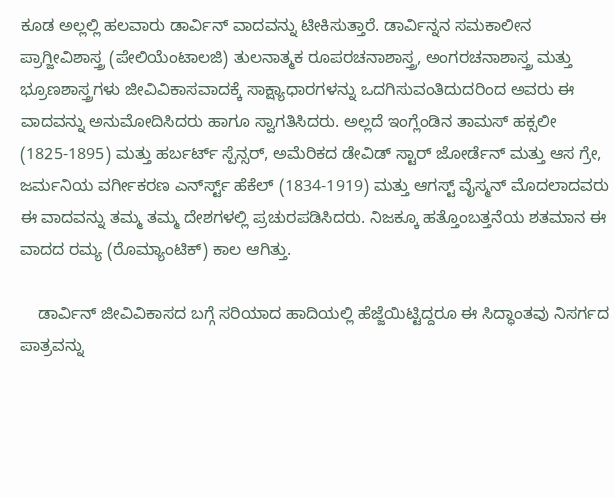ಕೂಡ ಅಲ್ಲಲ್ಲಿ ಹಲವಾರು ಡಾರ್ವಿನ್ ವಾದವನ್ನು ಟೀಕಿಸುತ್ತಾರೆ. ಡಾರ್ವಿನ್ನನ ಸಮಕಾಲೀನ ಪ್ರಾಗ್ಜೀವಿಶಾಸ್ತ್ರ (ಪೇಲಿಯೆಂಟಾಲಜಿ) ತುಲನಾತ್ಮಕ ರೂಪರಚನಾಶಾಸ್ತ್ರ, ಅಂಗರಚನಾಶಾಸ್ತ್ರ ಮತ್ತು ಭ್ರೂಣಶಾಸ್ತ್ರಗಳು ಜೀವಿವಿಕಾಸವಾದಕ್ಕೆ ಸಾಕ್ಷ್ಯಾಧಾರಗಳನ್ನು ಒದಗಿಸುವಂತಿದುದರಿಂದ ಅವರು ಈ ವಾದವನ್ನು ಅನುಮೋದಿಸಿದರು ಹಾಗೂ ಸ್ವಾಗತಿಸಿದರು. ಅಲ್ಲದೆ ಇಂಗ್ಲೆಂಡಿನ ತಾಮಸ್ ಹಕ್ಸಲೀ (1825-1895) ಮತ್ತು ಹರ್ಬರ್ಟ್ ಸ್ಪೆನ್ಸರ್, ಅಮೆರಿಕದ ಡೇವಿಡ್ ಸ್ಟಾರ್ ಜೋರ್ಡೆನ್ ಮತ್ತು ಆಸ ಗ್ರೇ, ಜರ್ಮನಿಯ ವರ್ಗೀಕರಣ ಎರ್ನ್‍ಸ್ಟ್ ಹೆಕೆಲ್ (1834-1919) ಮತ್ತು ಆಗಸ್ಟ್ ವೈಸ್ಮನ್ ಮೊದಲಾದವರು ಈ ವಾದವನ್ನು ತಮ್ಮ ತಮ್ಮ ದೇಶಗಳಲ್ಲಿ ಪ್ರಚುರಪಡಿಸಿದರು. ನಿಜಕ್ಕೂ ಹತ್ತೊಂಬತ್ತನೆಯ ಶತಮಾನ ಈ ವಾದದ ರಮ್ಯ (ರೊಮ್ಯಾಂಟಿಕ್) ಕಾಲ ಆಗಿತ್ತು.

    ಡಾರ್ವಿನ್ ಜೀವಿವಿಕಾಸದ ಬಗ್ಗೆ ಸರಿಯಾದ ಹಾದಿಯಲ್ಲಿ ಹೆಜ್ಜೆಯಿಟ್ಟಿದ್ದರೂ ಈ ಸಿದ್ಧಾಂತವು ನಿಸರ್ಗದ ಪಾತ್ರವನ್ನು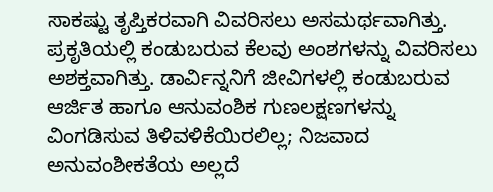ಸಾಕಷ್ಟು ತೃಪ್ತಿಕರವಾಗಿ ವಿವರಿಸಲು ಅಸಮರ್ಥವಾಗಿತ್ತು. ಪ್ರಕೃತಿಯಲ್ಲಿ ಕಂಡುಬರುವ ಕೆಲವು ಅಂಶಗಳನ್ನು ವಿವರಿಸಲು ಅಶಕ್ತವಾಗಿತ್ತು. ಡಾರ್ವಿನ್ನನಿಗೆ ಜೀವಿಗಳಲ್ಲಿ ಕಂಡುಬರುವ ಆರ್ಜಿತ ಹಾಗೂ ಆನುವಂಶಿಕ ಗುಣಲಕ್ಷಣಗಳನ್ನು ವಿಂಗಡಿಸುವ ತಿಳಿವಳಿಕೆಯಿರಲಿಲ್ಲ; ನಿಜವಾದ ಅನುವಂಶೀಕತೆಯ ಅಲ್ಲದೆ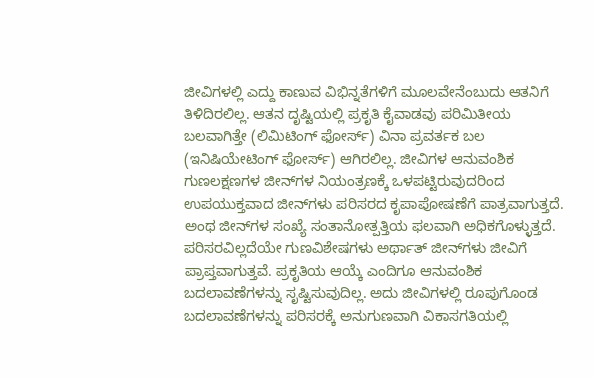ಜೀವಿಗಳಲ್ಲಿ ಎದ್ದು ಕಾಣುವ ವಿಭಿನ್ನತೆಗಳಿಗೆ ಮೂಲವೇನೆಂಬುದು ಆತನಿಗೆ ತಿಳಿದಿರಲಿಲ್ಲ. ಆತನ ದೃಷ್ಟಿಯಲ್ಲಿ ಪ್ರಕೃತಿ ಕೈವಾಡವು ಪರಿಮಿತೀಯ ಬಲವಾಗಿತ್ತೇ (ಲಿಮಿಟಿಂಗ್ ಫೋರ್ಸ್) ವಿನಾ ಪ್ರವರ್ತಕ ಬಲ (ಇನಿಷಿಯೇಟಿಂಗ್ ಫೋರ್ಸ್) ಆಗಿರಲಿಲ್ಲ. ಜೀವಿಗಳ ಆನುವಂಶಿಕ ಗುಣಲಕ್ಷಣಗಳ ಜೀನ್‍ಗಳ ನಿಯಂತ್ರಣಕ್ಕೆ ಒಳಪಟ್ಟಿರುವುದರಿಂದ ಉಪಯುಕ್ತವಾದ ಜೀನ್‍ಗಳು ಪರಿಸರದ ಕೃಪಾಪೋಷಣೆಗೆ ಪಾತ್ರವಾಗುತ್ತದೆ. ಅಂಥ ಜೀನ್‍ಗಳ ಸಂಖ್ಯೆ ಸಂತಾನೋತ್ಪತ್ತಿಯ ಫಲವಾಗಿ ಅಧಿಕಗೊಳ್ಳುತ್ತದೆ. ಪರಿಸರವಿಲ್ಲದೆಯೇ ಗುಣವಿಶೇಷಗಳು ಅರ್ಥಾತ್ ಜೀನ್‍ಗಳು ಜೀವಿಗೆ ಪ್ರಾಪ್ತವಾಗುತ್ತವೆ. ಪ್ರಕೃತಿಯ ಆಯ್ಕೆ ಎಂದಿಗೂ ಆನುವಂಶಿಕ ಬದಲಾವಣೆಗಳನ್ನು ಸೃಷ್ಟಿಸುವುದಿಲ್ಲ. ಅದು ಜೀವಿಗಳಲ್ಲಿ ರೂಪುಗೊಂಡ ಬದಲಾವಣೆಗಳನ್ನು ಪರಿಸರಕ್ಕೆ ಅನುಗುಣವಾಗಿ ವಿಕಾಸಗತಿಯಲ್ಲಿ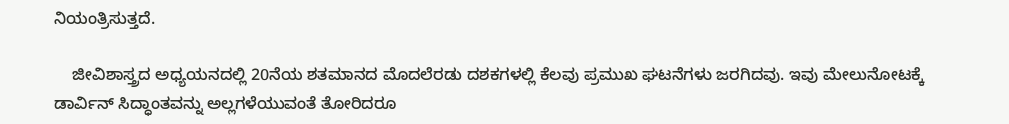ನಿಯಂತ್ರಿಸುತ್ತದೆ.

    ಜೀವಿಶಾಸ್ತ್ರದ ಅಧ್ಯಯನದಲ್ಲಿ 20ನೆಯ ಶತಮಾನದ ಮೊದಲೆರಡು ದಶಕಗಳಲ್ಲಿ ಕೆಲವು ಪ್ರಮುಖ ಘಟನೆಗಳು ಜರಗಿದವು. ಇವು ಮೇಲುನೋಟಕ್ಕೆ ಡಾರ್ವಿನ್ ಸಿದ್ಧಾಂತವನ್ನು ಅಲ್ಲಗಳೆಯುವಂತೆ ತೋರಿದರೂ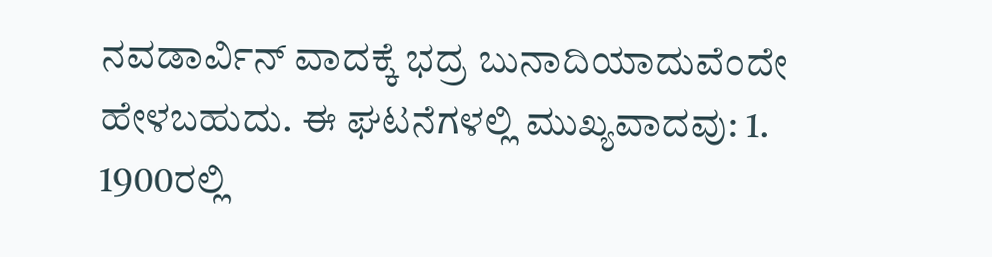ನವಡಾರ್ವಿನ್ ವಾದಕ್ಕೆ ಭದ್ರ ಬುನಾದಿಯಾದುವೆಂದೇ ಹೇಳಬಹುದು. ಈ ಘಟನೆಗಳಲ್ಲಿ ಮುಖ್ಯವಾದವು: 1. 1900ರಲ್ಲಿ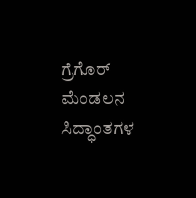ಗ್ರೆಗೊರ್ ಮೆಂಡಲನ ಸಿದ್ಧಾಂತಗಳ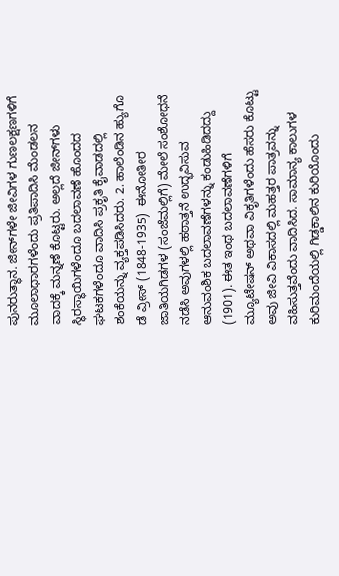ಪುನರುತ್ಥಾನ. ಜೀನ್‍ಗಳೇ ಜೀವಿಗಳ ಗುಣಲಕ್ಷಣಗಳಿಗೆ ಮೂಲಾಧಾರಗಳೆಂದು ಪ್ರತಿಪಾದಿಸಿ ಮೆಂಡಲನ ವಾದಕ್ಕೆ ಮನ್ನಣೆ ಕೊಟ್ಟರು. ಅಲ್ಲದೆ ಜೀನ್‍ಗಳು ಸ್ಥಿರಸ್ಥಾಯಿಗಳೆಂದೂ ಬದಲಾವಣೆ ಹೊಂದದ ಘಟಕಗಳೆಂದೂ ವಾದಿಸಿ ಪ್ರಕೃತಿ ಕೈವಾಡದಲ್ಲಿ ಶಂಕೆಯನ್ನು ವ್ಯಕ್ತಪಡಿಸಿದರು. 2. ಹಾಲೆಂಡಿನ ಹ್ಯುಗೊ ಡೆ ವ್ರೀಸ್ (1848-1935)  ಈನೋತೀರ ಜಾತಿಯಗಿಡಗಳ (ಸಂಜೆಮಲ್ಲಿಗೆ) ಮೇಲೆ ಸಂಶೋಧನೆ ನಡೆಸಿ ಅವುಗಳಲ್ಲಿ ಹಠಾತ್ತನೆ ಉದ್ಭವಿಸುವ ಆನುವಂಶಿಕ ಬದಲಾವಣೆಗಳನ್ನು ಕಂಡುಹಿಡಿದದ್ದು (1901). ಈತ ಇಂಥ ಬದಲಾವಣೆಗಳಿಗೆ ಮ್ಯೂಟೇಷನ್ ಅಥವಾ ವಿಕೃತಿಗಳೆಂದು ಹೆಸರು ಕೊಟ್ಟು ಅವು ಜೀವಿ ವಿಕಾಸದಲ್ಲಿ ಮಹತ್ತರ ಪಾತ್ರವನ್ನು ವಹಿಸುತ್ತವೆಂದು ವಾದಿಸಿದ. ಸಾಮಾನ್ಯ ಕಾಲುಗಳ ಕುರಿಮಂದೆಯಲ್ಲಿ ಗಿಡ್ಡಕಾಲಿನ ಕುರಿಯೊಂದು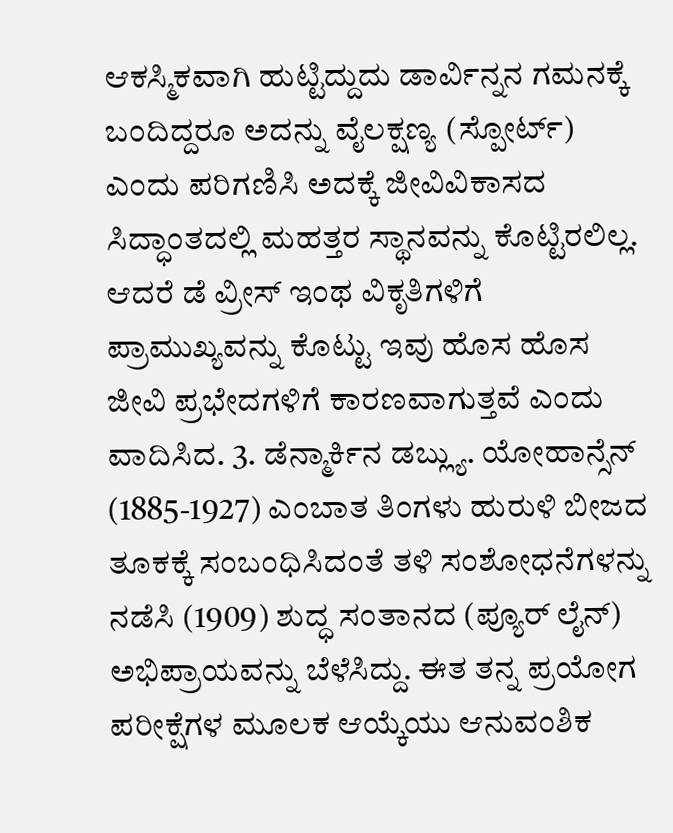ಆಕಸ್ಮಿಕವಾಗಿ ಹುಟ್ಟಿದ್ದುದು ಡಾರ್ವಿನ್ನನ ಗಮನಕ್ಕೆ ಬಂದಿದ್ದರೂ ಅದನ್ನು ವೈಲಕ್ಷಣ್ಯ (ಸ್ಪೋರ್ಟ್) ಎಂದು ಪರಿಗಣಿಸಿ ಅದಕ್ಕೆ ಜೀವಿವಿಕಾಸದ ಸಿದ್ಧಾಂತದಲ್ಲಿ ಮಹತ್ತರ ಸ್ಥಾನವನ್ನು ಕೊಟ್ಟಿರಲಿಲ್ಲ. ಆದರೆ ಡೆ ವ್ರೀಸ್ ಇಂಥ ವಿಕೃತಿಗಳಿಗೆ ಪ್ರಾಮುಖ್ಯವನ್ನು ಕೊಟ್ಟು ಇವು ಹೊಸ ಹೊಸ ಜೀವಿ ಪ್ರಭೇದಗಳಿಗೆ ಕಾರಣವಾಗುತ್ತವೆ ಎಂದು ವಾದಿಸಿದ. 3. ಡೆನ್ಮಾರ್ಕಿನ ಡಬ್ಲ್ಯು. ಯೋಹಾನ್ಸೆನ್ (1885-1927) ಎಂಬಾತ ತಿಂಗಳು ಹುರುಳಿ ಬೀಜದ ತೂಕಕ್ಕೆ ಸಂಬಂಧಿಸಿದಂತೆ ತಳಿ ಸಂಶೋಧನೆಗಳನ್ನು ನಡೆಸಿ (1909) ಶುದ್ಧ ಸಂತಾನದ (ಪ್ಯೂರ್ ಲೈನ್) ಅಭಿಪ್ರಾಯವನ್ನು ಬೆಳೆಸಿದ್ದು. ಈತ ತನ್ನ ಪ್ರಯೋಗ ಪರೀಕ್ಷೆಗಳ ಮೂಲಕ ಆಯ್ಕೆಯು ಆನುವಂಶಿಕ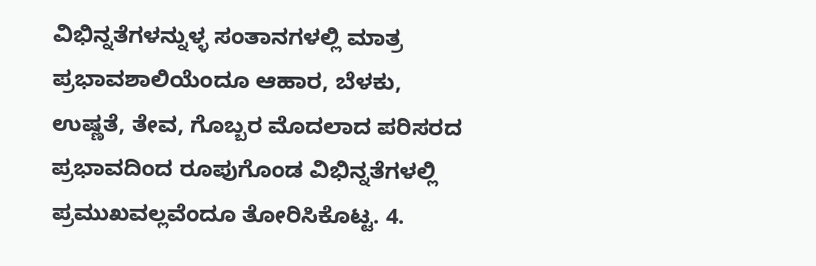ವಿಭಿನ್ನತೆಗಳನ್ನುಳ್ಳ ಸಂತಾನಗಳಲ್ಲಿ ಮಾತ್ರ ಪ್ರಭಾವಶಾಲಿಯೆಂದೂ ಆಹಾರ, ಬೆಳಕು, ಉಷ್ಣತೆ, ತೇವ, ಗೊಬ್ಬರ ಮೊದಲಾದ ಪರಿಸರದ ಪ್ರಭಾವದಿಂದ ರೂಪುಗೊಂಡ ವಿಭಿನ್ನತೆಗಳಲ್ಲಿ ಪ್ರಮುಖವಲ್ಲವೆಂದೂ ತೋರಿಸಿಕೊಟ್ಟ. 4.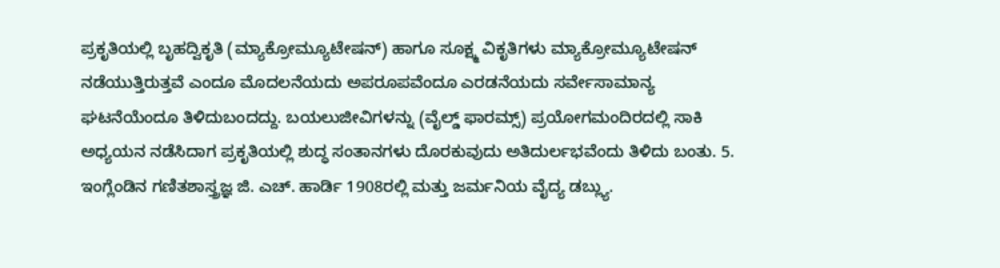ಪ್ರಕೃತಿಯಲ್ಲಿ ಬೃಹದ್ವಿಕೃತಿ (ಮ್ಯಾಕ್ರೋಮ್ಯೂಟೇಷನ್) ಹಾಗೂ ಸೂಕ್ಷ್ಮ ವಿಕೃತಿಗಳು ಮ್ಯಾಕ್ರೋಮ್ಯೂಟೇಷನ್ ನಡೆಯುತ್ತಿರುತ್ತವೆ ಎಂದೂ ಮೊದಲನೆಯದು ಅಪರೂಪವೆಂದೂ ಎರಡನೆಯದು ಸರ್ವೇಸಾಮಾನ್ಯ ಘಟನೆಯೆಂದೂ ತಿಳಿದುಬಂದದ್ದು. ಬಯಲುಜೀವಿಗಳನ್ನು (ವೈಲ್ಡ್ ಫಾರಮ್ಸ್) ಪ್ರಯೋಗಮಂದಿರದಲ್ಲಿ ಸಾಕಿ ಅಧ್ಯಯನ ನಡೆಸಿದಾಗ ಪ್ರಕೃತಿಯಲ್ಲಿ ಶುದ್ಧ ಸಂತಾನಗಳು ದೊರಕುವುದು ಅತಿದುರ್ಲಭವೆಂದು ತಿಳಿದು ಬಂತು. 5. ಇಂಗ್ಲೆಂಡಿನ ಗಣಿತಶಾಸ್ತ್ರಜ್ಞ ಜಿ. ಎಚ್. ಹಾರ್ಡಿ 1908ರಲ್ಲಿ ಮತ್ತು ಜರ್ಮನಿಯ ವೈದ್ಯ ಡಬ್ಲ್ಯು.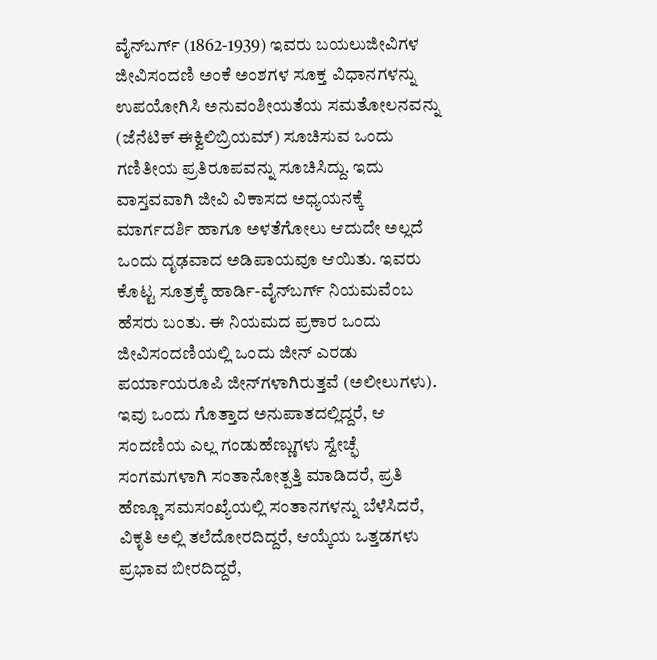ವೈನ್‍ಬರ್ಗ್ (1862-1939) ಇವರು ಬಯಲುಜೀವಿಗಳ ಜೀವಿಸಂದಣಿ ಅಂಕೆ ಅಂಶಗಳ ಸೂಕ್ತ ವಿಧಾನಗಳನ್ನು ಉಪಯೋಗಿಸಿ ಅನುವಂಶೀಯತೆಯ ಸಮತೋಲನವನ್ನು (ಜೆನೆಟಿಕ್ ಈಕ್ವಿಲಿಬ್ರಿಯಮ್) ಸೂಚಿಸುವ ಒಂದು ಗಣಿತೀಯ ಪ್ರತಿರೂಪವನ್ನು ಸೂಚಿಸಿದ್ದು. ಇದು ವಾಸ್ತವವಾಗಿ ಜೀವಿ ವಿಕಾಸದ ಅಧ್ಯಯನಕ್ಕೆ ಮಾರ್ಗದರ್ಶಿ ಹಾಗೂ ಅಳತೆಗೋಲು ಆದುದೇ ಅಲ್ಲದೆ ಒಂದು ದೃಢವಾದ ಅಡಿಪಾಯವೂ ಆಯಿತು. ಇವರು ಕೊಟ್ಟ ಸೂತ್ರಕ್ಕೆ ಹಾರ್ಡಿ-ವೈನ್‍ಬರ್ಗ್ ನಿಯಮವೆಂಬ ಹೆಸರು ಬಂತು. ಈ ನಿಯಮದ ಪ್ರಕಾರ ಒಂದು ಜೀವಿಸಂದಣಿಯಲ್ಲಿ ಒಂದು ಜೀನ್ ಎರಡು ಪರ್ಯಾಯರೂಪಿ ಜೀನ್‍ಗಳಾಗಿರುತ್ತವೆ (ಅಲೀಲುಗಳು). ಇವು ಒಂದು ಗೊತ್ತಾದ ಅನುಪಾತದಲ್ಲಿದ್ದರೆ, ಆ ಸಂದಣಿಯ ಎಲ್ಲ ಗಂಡುಹೆಣ್ಣುಗಳು ಸ್ವೇಚ್ಫೆ ಸಂಗಮಗಳಾಗಿ ಸಂತಾನೋತ್ಪತ್ತಿ ಮಾಡಿದರೆ, ಪ್ರತಿ ಹೆಣ್ಣೂ ಸಮಸಂಖ್ಯೆಯಲ್ಲಿ ಸಂತಾನಗಳನ್ನು ಬೆಳೆಸಿದರೆ, ವಿಕೃತಿ ಅಲ್ಲಿ ತಲೆದೋರದಿದ್ದರೆ, ಆಯ್ಕೆಯ ಒತ್ತಡಗಳು ಪ್ರಭಾವ ಬೀರದಿದ್ದರೆ,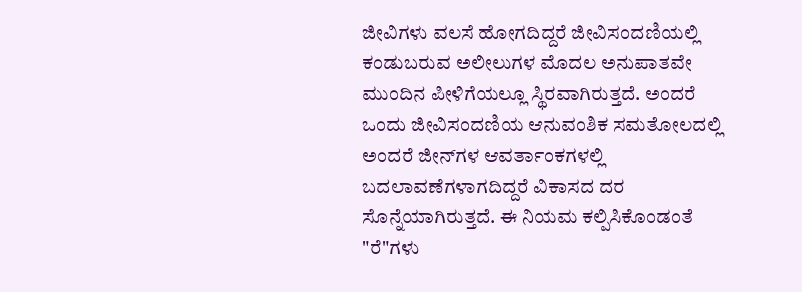ಜೀವಿಗಳು ವಲಸೆ ಹೋಗದಿದ್ದರೆ ಜೀವಿಸಂದಣಿಯಲ್ಲಿ ಕಂಡುಬರುವ ಅಲೀಲುಗಳ ಮೊದಲ ಅನುಪಾತವೇ ಮುಂದಿನ ಪೀಳಿಗೆಯಲ್ಲೂ ಸ್ಥಿರವಾಗಿರುತ್ತದೆ. ಅಂದರೆ ಒಂದು ಜೀವಿಸಂದಣಿಯ ಆನುವಂಶಿಕ ಸಮತೋಲದಲ್ಲಿ ಅಂದರೆ ಜೀನ್‍ಗಳ ಆವರ್ತಾಂಕಗಳಲ್ಲಿ ಬದಲಾವಣೆಗಳಾಗದಿದ್ದರೆ ವಿಕಾಸದ ದರ ಸೊನ್ನೆಯಾಗಿರುತ್ತದೆ. ಈ ನಿಯಮ ಕಲ್ಪಿಸಿಕೊಂಡಂತೆ "ರೆ"ಗಳು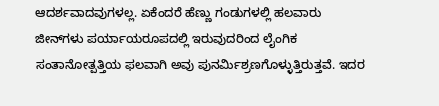ಆದರ್ಶವಾದವುಗಳಲ್ಲ. ಏಕೆಂದರೆ ಹೆಣ್ಣು ಗಂಡುಗಳಲ್ಲಿ ಹಲವಾರು ಜೀನ್‍ಗಳು ಪರ್ಯಾಯರೂಪದಲ್ಲಿ ಇರುವುದರಿಂದ ಲೈಂಗಿಕ ಸಂತಾನೋತ್ಪತ್ತಿಯ ಫಲವಾಗಿ ಅವು ಪುನರ್ಮಿಶ್ರಣಗೊಳ್ಳುತ್ತಿರುತ್ತವೆ. ಇದರ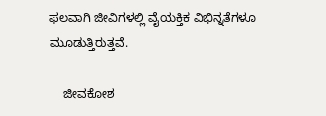ಫಲವಾಗಿ ಜೀವಿಗಳಲ್ಲಿ ವೈಯಕ್ತಿಕ ವಿಭಿನ್ನತೆಗಳೂ ಮೂಡುತ್ತಿರುತ್ತವೆ.

    ಜೀವಕೋಶ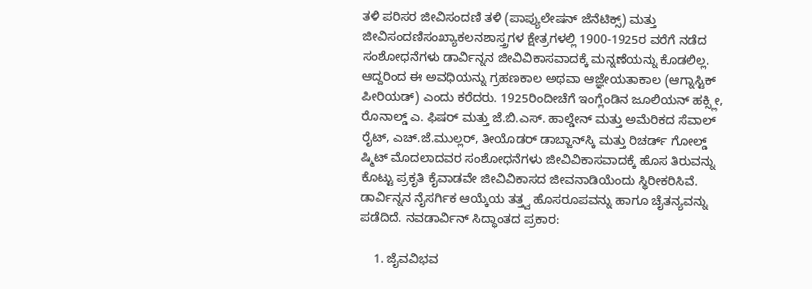ತಳಿ ಪರಿಸರ ಜೀವಿಸಂದಣಿ ತಳಿ (ಪಾಪ್ಯುಲೇಷನ್ ಜೆನೆಟಿಕ್ಸ್) ಮತ್ತು ಜೀವಿಸಂದಣಿಸಂಖ್ಯಾಕಲನಶಾಸ್ತ್ರಗಳ ಕ್ಷೇತ್ರಗಳಲ್ಲಿ 1900-1925ರ ವರೆಗೆ ನಡೆದ ಸಂಶೋಧನೆಗಳು ಡಾರ್ವಿನ್ನನ ಜೀವಿವಿಕಾಸವಾದಕ್ಕೆ ಮನ್ನಣೆಯನ್ನು ಕೊಡಲಿಲ್ಲ. ಆದ್ದರಿಂದ ಈ ಅವಧಿಯನ್ನು ಗ್ರಹಣಕಾಲ ಅಥವಾ ಆಜ್ಞೇಯತಾಕಾಲ (ಆಗ್ನಾಸ್ಟಿಕ್ ಪೀರಿಯಡ್) ಎಂದು ಕರೆದರು. 1925ರಿಂದೀಚೆಗೆ ಇಂಗ್ಲೆಂಡಿನ ಜೂಲಿಯನ್ ಹಕ್ಸ್ಲೀ, ರೊನಾಲ್ಡ್ ಎ. ಫಿಷರ್ ಮತ್ತು ಜೆ.ಬಿ.ಎಸ್. ಹಾಲ್ಡೇನ್ ಮತ್ತು ಅಮೆರಿಕದ ಸೆವಾಲ್ ರೈಟ್, ಎಚ್.ಜೆ.ಮುಲ್ಲರ್, ತೀಯೊಡರ್ ಡಾಬ್ಜಾನ್‍ಸ್ಕಿ ಮತ್ತು ರಿಚರ್ಡ್ ಗೋಲ್ಡ್ ಷ್ಮಿಟ್ ಮೊದಲಾದವರ ಸಂಶೋಧನೆಗಳು ಜೀವಿವಿಕಾಸವಾದಕ್ಕೆ ಹೊಸ ತಿರುವನ್ನು ಕೊಟ್ಟು ಪ್ರಕೃತಿ ಕೈವಾಡವೇ ಜೀವಿವಿಕಾಸದ ಜೀವನಾಡಿಯೆಂದು ಸ್ಥಿರೀಕರಿಸಿವೆ. ಡಾರ್ವಿನ್ನನ ನೈಸರ್ಗಿಕ ಆಯ್ಕೆಯ ತತ್ತ್ವ ಹೊಸರೂಪವನ್ನು ಹಾಗೂ ಚೈತನ್ಯವನ್ನು ಪಡೆದಿದೆ. ನವಡಾರ್ವಿನ್ ಸಿದ್ಧಾಂತದ ಪ್ರಕಾರ:

    1. ಜೈವವಿಭವ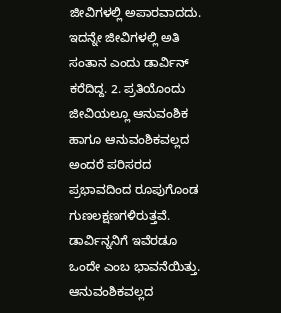ಜೀವಿಗಳಲ್ಲಿ ಅಪಾರವಾದದು. ಇದನ್ನೇ ಜೀವಿಗಳಲ್ಲಿ ಅತಿ ಸಂತಾನ ಎಂದು ಡಾರ್ವಿನ್ ಕರೆದಿದ್ದ. 2. ಪ್ರತಿಯೊಂದು ಜೀವಿಯಲ್ಲೂ ಆನುವಂಶಿಕ ಹಾಗೂ ಆನುವಂಶಿಕವಲ್ಲದ ಅಂದರೆ ಪರಿಸರದ ಪ್ರಭಾವದಿಂದ ರೂಪುಗೊಂಡ ಗುಣಲಕ್ಷಣಗಳಿರುತ್ತವೆ. ಡಾರ್ವಿನ್ನನಿಗೆ ಇವೆರಡೂ ಒಂದೇ ಎಂಬ ಭಾವನೆಯಿತ್ತು. ಆನುವಂಶಿಕವಲ್ಲದ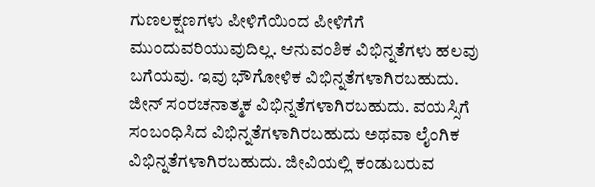ಗುಣಲಕ್ಷಣಗಳು ಪೀಳಿಗೆಯಿಂದ ಪೀಳಿಗೆಗೆ ಮುಂದುವರಿಯುವುದಿಲ್ಲ. ಆನುವಂಶಿಕ ವಿಭಿನ್ನತೆಗಳು ಹಲವು ಬಗೆಯವು. ಇವು ಭೌಗೋಳಿಕ ವಿಭಿನ್ನತೆಗಳಾಗಿರಬಹುದು. ಜೀನ್ ಸಂರಚನಾತ್ಮಕ ವಿಭಿನ್ನತೆಗಳಾಗಿರಬಹುದು. ವಯಸ್ಸಿಗೆ ಸಂಬಂಧಿಸಿದ ವಿಭಿನ್ನತೆಗಳಾಗಿರಬಹುದು ಅಥವಾ ಲೈಂಗಿಕ ವಿಭಿನ್ನತೆಗಳಾಗಿರಬಹುದು. ಜೀವಿಯಲ್ಲಿ ಕಂಡುಬರುವ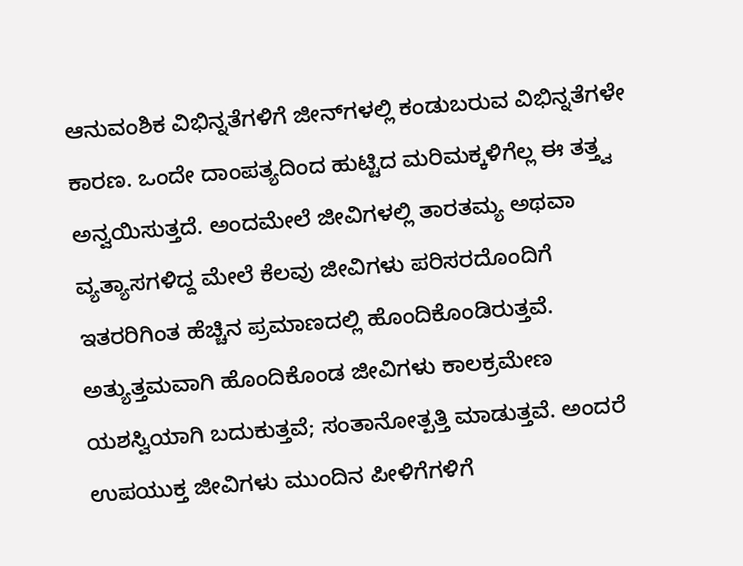ಆನುವಂಶಿಕ ವಿಭಿನ್ನತೆಗಳಿಗೆ ಜೀನ್‍ಗಳಲ್ಲಿ ಕಂಡುಬರುವ ವಿಭಿನ್ನತೆಗಳೇ ಕಾರಣ. ಒಂದೇ ದಾಂಪತ್ಯದಿಂದ ಹುಟ್ಟಿದ ಮರಿಮಕ್ಕಳಿಗೆಲ್ಲ ಈ ತತ್ತ್ವ ಅನ್ವಯಿಸುತ್ತದೆ. ಅಂದಮೇಲೆ ಜೀವಿಗಳಲ್ಲಿ ತಾರತಮ್ಯ ಅಥವಾ ವ್ಯತ್ಯಾಸಗಳಿದ್ದ ಮೇಲೆ ಕೆಲವು ಜೀವಿಗಳು ಪರಿಸರದೊಂದಿಗೆ ಇತರರಿಗಿಂತ ಹೆಚ್ಚಿನ ಪ್ರಮಾಣದಲ್ಲಿ ಹೊಂದಿಕೊಂಡಿರುತ್ತವೆ. ಅತ್ಯುತ್ತಮವಾಗಿ ಹೊಂದಿಕೊಂಡ ಜೀವಿಗಳು ಕಾಲಕ್ರಮೇಣ ಯಶಸ್ವಿಯಾಗಿ ಬದುಕುತ್ತವೆ; ಸಂತಾನೋತ್ಪತ್ತಿ ಮಾಡುತ್ತವೆ. ಅಂದರೆ ಉಪಯುಕ್ತ ಜೀವಿಗಳು ಮುಂದಿನ ಪೀಳಿಗೆಗಳಿಗೆ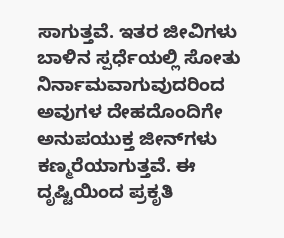ಸಾಗುತ್ತವೆ. ಇತರ ಜೀವಿಗಳು ಬಾಳಿನ ಸ್ಪರ್ಧೆಯಲ್ಲಿ ಸೋತು ನಿರ್ನಾಮವಾಗುವುದರಿಂದ ಅವುಗಳ ದೇಹದೊಂದಿಗೇ ಅನುಪಯುಕ್ತ ಜೀನ್‍ಗಳು ಕಣ್ಮರೆಯಾಗುತ್ತವೆ. ಈ ದೃಷ್ಟಿಯಿಂದ ಪ್ರಕೃತಿ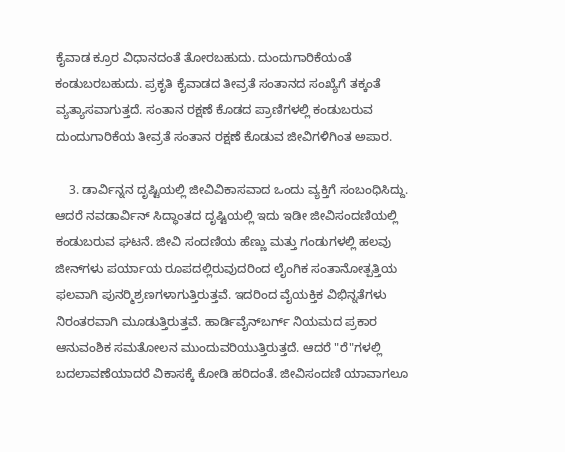ಕೈವಾಡ ಕ್ರೂರ ವಿಧಾನದಂತೆ ತೋರಬಹುದು. ದುಂದುಗಾರಿಕೆಯಂತೆ ಕಂಡುಬರಬಹುದು. ಪ್ರಕೃತಿ ಕೈವಾಡದ ತೀವ್ರತೆ ಸಂತಾನದ ಸಂಖ್ಯೆಗೆ ತಕ್ಕಂತೆ ವ್ಯತ್ಯಾಸವಾಗುತ್ತದೆ. ಸಂತಾನ ರಕ್ಷಣೆ ಕೊಡದ ಪ್ರಾಣಿಗಳಲ್ಲಿ ಕಂಡುಬರುವ ದುಂದುಗಾರಿಕೆಯ ತೀವ್ರತೆ ಸಂತಾನ ರಕ್ಷಣೆ ಕೊಡುವ ಜೀವಿಗಳಿಗಿಂತ ಅಪಾರ.

    3. ಡಾರ್ವಿನ್ನನ ದೃಷ್ಟಿಯಲ್ಲಿ ಜೀವಿವಿಕಾಸವಾದ ಒಂದು ವ್ಯಕ್ತಿಗೆ ಸಂಬಂಧಿಸಿದ್ದು. ಆದರೆ ನವಡಾರ್ವಿನ್ ಸಿದ್ಧಾಂತದ ದೃಷ್ಟಿಯಲ್ಲಿ ಇದು ಇಡೀ ಜೀವಿಸಂದಣಿಯಲ್ಲಿ ಕಂಡುಬರುವ ಘಟನೆ. ಜೀವಿ ಸಂದಣಿಯ ಹೆಣ್ಣು ಮತ್ತು ಗಂಡುಗಳಲ್ಲಿ ಹಲವು ಜೀನ್‍ಗಳು ಪರ್ಯಾಯ ರೂಪದಲ್ಲಿರುವುದರಿಂದ ಲೈಂಗಿಕ ಸಂತಾನೋತ್ಪತ್ತಿಯ ಫಲವಾಗಿ ಪುನರ್‍ಮಿಶ್ರಣಗಳಾಗುತ್ತಿರುತ್ತವೆ. ಇದರಿಂದ ವೈಯಕ್ತಿಕ ವಿಭಿನ್ನತೆಗಳು ನಿರಂತರವಾಗಿ ಮೂಡುತ್ತಿರುತ್ತವೆ. ಹಾರ್ಡಿವೈನ್‍ಬರ್ಗ್ ನಿಯಮದ ಪ್ರಕಾರ ಆನುವಂಶಿಕ ಸಮತೋಲನ ಮುಂದುವರಿಯುತ್ತಿರುತ್ತದೆ. ಆದರೆ "ರೆ"ಗಳಲ್ಲಿ ಬದಲಾವಣೆಯಾದರೆ ವಿಕಾಸಕ್ಕೆ ಕೋಡಿ ಹರಿದಂತೆ. ಜೀವಿಸಂದಣಿ ಯಾವಾಗಲೂ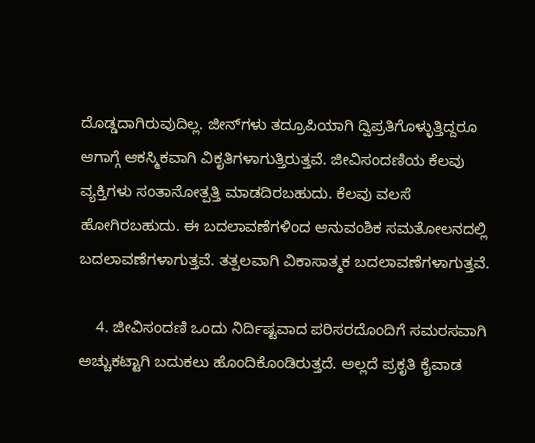ದೊಡ್ಡದಾಗಿರುವುದಿಲ್ಲ. ಜೀನ್‍ಗಳು ತದ್ರೂಪಿಯಾಗಿ ದ್ವಿಪ್ರತಿಗೊಳ್ಳುತ್ತಿದ್ದರೂ ಆಗಾಗ್ಗೆ ಆಕಸ್ಮಿಕವಾಗಿ ವಿಕೃತಿಗಳಾಗುತ್ತಿರುತ್ತವೆ. ಜೀವಿಸಂದಣಿಯ ಕೆಲವು ವ್ಯಕ್ತಿಗಳು ಸಂತಾನೋತ್ಪತ್ತಿ ಮಾಡದಿರಬಹುದು. ಕೆಲವು ವಲಸೆ ಹೋಗಿರಬಹುದು. ಈ ಬದಲಾವಣೆಗಳಿಂದ ಆನುವಂಶಿಕ ಸಮತೋಲನದಲ್ಲಿ ಬದಲಾವಣೆಗಳಾಗುತ್ತವೆ. ತತ್ಪಲವಾಗಿ ವಿಕಾಸಾತ್ಮಕ ಬದಲಾವಣೆಗಳಾಗುತ್ತವೆ.

    4. ಜೀವಿಸಂದಣಿ ಒಂದು ನಿರ್ದಿಷ್ಟವಾದ ಪರಿಸರದೊಂದಿಗೆ ಸಮರಸವಾಗಿ ಅಚ್ಚುಕಟ್ಟಾಗಿ ಬದುಕಲು ಹೊಂದಿಕೊಂಡಿರುತ್ತದೆ. ಅಲ್ಲದೆ ಪ್ರಕೃತಿ ಕೈವಾಡ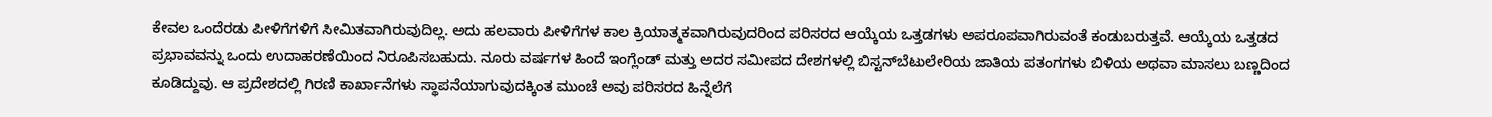ಕೇವಲ ಒಂದೆರಡು ಪೀಳಿಗೆಗಳಿಗೆ ಸೀಮಿತವಾಗಿರುವುದಿಲ್ಲ. ಅದು ಹಲವಾರು ಪೀಳಿಗೆಗಳ ಕಾಲ ಕ್ರಿಯಾತ್ಮಕವಾಗಿರುವುದರಿಂದ ಪರಿಸರದ ಆಯ್ಕೆಯ ಒತ್ತಡಗಳು ಅಪರೂಪವಾಗಿರುವಂತೆ ಕಂಡುಬರುತ್ತವೆ. ಆಯ್ಕೆಯ ಒತ್ತಡದ ಪ್ರಭಾವವನ್ನು ಒಂದು ಉದಾಹರಣೆಯಿಂದ ನಿರೂಪಿಸಬಹುದು. ನೂರು ವರ್ಷಗಳ ಹಿಂದೆ ಇಂಗ್ಲೆಂಡ್ ಮತ್ತು ಅದರ ಸಮೀಪದ ದೇಶಗಳಲ್ಲಿ ಬಿಸ್ಟನ್‍ಬೆಟುಲೇರಿಯ ಜಾತಿಯ ಪತಂಗಗಳು ಬಿಳಿಯ ಅಥವಾ ಮಾಸಲು ಬಣ್ಣದಿಂದ ಕೂಡಿದ್ದುವು. ಆ ಪ್ರದೇಶದಲ್ಲಿ ಗಿರಣಿ ಕಾರ್ಖಾನೆಗಳು ಸ್ಥಾಪನೆಯಾಗುವುದಕ್ಕಿಂತ ಮುಂಚೆ ಅವು ಪರಿಸರದ ಹಿನ್ನೆಲೆಗೆ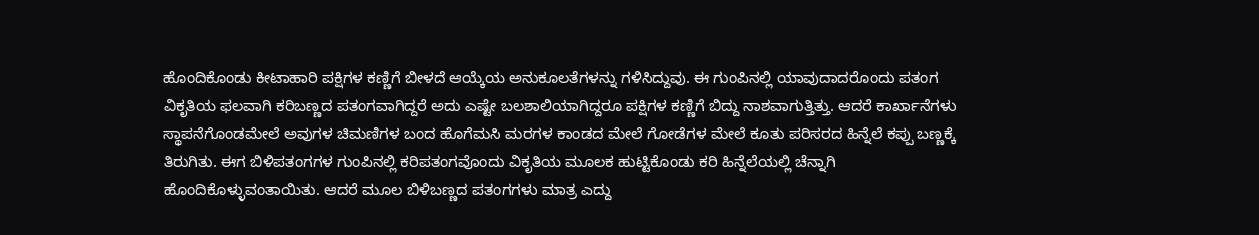ಹೊಂದಿಕೊಂಡು ಕೀಟಾಹಾರಿ ಪಕ್ಷಿಗಳ ಕಣ್ಣಿಗೆ ಬೀಳದೆ ಆಯ್ಕೆಯ ಅನುಕೂಲತೆಗಳನ್ನು ಗಳಿಸಿದ್ದುವು. ಈ ಗುಂಪಿನಲ್ಲಿ ಯಾವುದಾದರೊಂದು ಪತಂಗ ವಿಕೃತಿಯ ಫಲವಾಗಿ ಕರಿಬಣ್ಣದ ಪತಂಗವಾಗಿದ್ದರೆ ಅದು ಎಷ್ಟೇ ಬಲಶಾಲಿಯಾಗಿದ್ದರೂ ಪಕ್ಷಿಗಳ ಕಣ್ಣಿಗೆ ಬಿದ್ದು ನಾಶವಾಗುತ್ತಿತ್ತು. ಆದರೆ ಕಾರ್ಖಾನೆಗಳು ಸ್ಥಾಪನೆಗೊಂಡಮೇಲೆ ಅವುಗಳ ಚಿಮಣಿಗಳ ಬಂದ ಹೊಗೆಮಸಿ ಮರಗಳ ಕಾಂಡದ ಮೇಲೆ ಗೋಡೆಗಳ ಮೇಲೆ ಕೂತು ಪರಿಸರದ ಹಿನ್ನೆಲೆ ಕಪ್ಪು ಬಣ್ಣಕ್ಕೆ ತಿರುಗಿತು. ಈಗ ಬಿಳಿಪತಂಗಗಳ ಗುಂಪಿನಲ್ಲಿ ಕರಿಪತಂಗವೊಂದು ವಿಕೃತಿಯ ಮೂಲಕ ಹುಟ್ಟಿಕೊಂಡು ಕರಿ ಹಿನ್ನೆಲೆಯಲ್ಲಿ ಚೆನ್ನಾಗಿ ಹೊಂದಿಕೊಳ್ಳುವಂತಾಯಿತು. ಆದರೆ ಮೂಲ ಬಿಳಿಬಣ್ಣದ ಪತಂಗಗಳು ಮಾತ್ರ ಎದ್ದು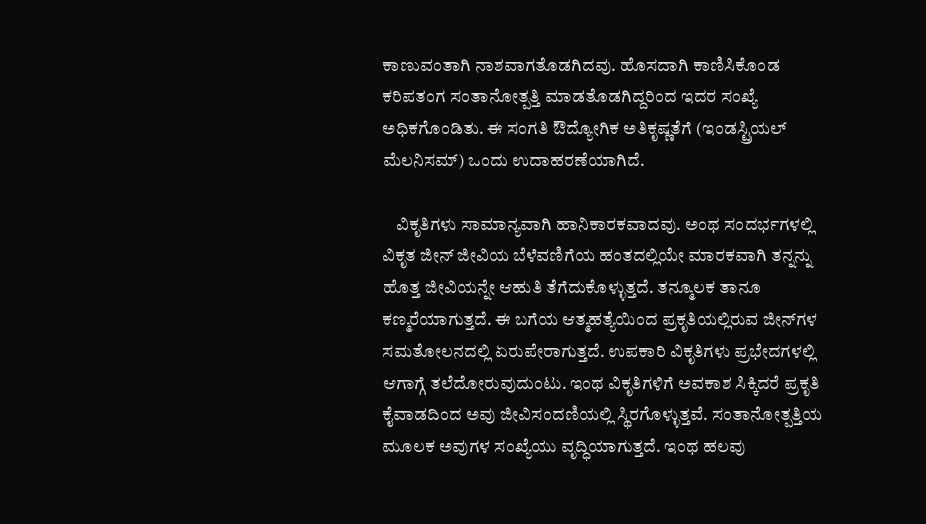ಕಾಣುವಂತಾಗಿ ನಾಶವಾಗತೊಡಗಿದವು. ಹೊಸದಾಗಿ ಕಾಣಿಸಿಕೊಂಡ ಕರಿಪತಂಗ ಸಂತಾನೋತ್ಪತ್ತಿ ಮಾಡತೊಡಗಿದ್ದರಿಂದ ಇದರ ಸಂಖ್ಯೆ ಅಧಿಕಗೊಂಡಿತು. ಈ ಸಂಗತಿ ಔದ್ಯೋಗಿಕ ಅತಿಕೃಷ್ಣತೆಗೆ (ಇಂಡಸ್ಟ್ರಿಯಲ್ ಮೆಲನಿಸಮ್) ಒಂದು ಉದಾಹರಣೆಯಾಗಿದೆ.

    ವಿಕೃತಿಗಳು ಸಾಮಾನ್ಯವಾಗಿ ಹಾನಿಕಾರಕವಾದವು. ಅಂಥ ಸಂದರ್ಭಗಳಲ್ಲಿ ವಿಕೃತ ಜೀನ್ ಜೀವಿಯ ಬೆಳೆವಣಿಗೆಯ ಹಂತದಲ್ಲಿಯೇ ಮಾರಕವಾಗಿ ತನ್ನನ್ನು ಹೊತ್ತ ಜೀವಿಯನ್ನೇ ಆಹುತಿ ತೆಗೆದುಕೊಳ್ಳುತ್ತದೆ. ತನ್ಮೂಲಕ ತಾನೂ ಕಣ್ಮರೆಯಾಗುತ್ತದೆ. ಈ ಬಗೆಯ ಆತ್ಮಹತ್ಯೆಯಿಂದ ಪ್ರಕೃತಿಯಲ್ಲಿರುವ ಜೀನ್‍ಗಳ ಸಮತೋಲನದಲ್ಲಿ ಏರುಪೇರಾಗುತ್ತದೆ. ಉಪಕಾರಿ ವಿಕೃತಿಗಳು ಪ್ರಭೇದಗಳಲ್ಲಿ ಆಗಾಗ್ಗೆ ತಲೆದೋರುವುದುಂಟು. ಇಂಥ ವಿಕೃತಿಗಳಿಗೆ ಅವಕಾಶ ಸಿಕ್ಕಿದರೆ ಪ್ರಕೃತಿ ಕೈವಾಡದಿಂದ ಅವು ಜೀವಿಸಂದಣಿಯಲ್ಲಿ ಸ್ಥಿರಗೊಳ್ಳುತ್ತವೆ. ಸಂತಾನೋತ್ಪತ್ತಿಯ ಮೂಲಕ ಅವುಗಳ ಸಂಖ್ಯೆಯು ವೃದ್ಧಿಯಾಗುತ್ತದೆ. ಇಂಥ ಹಲವು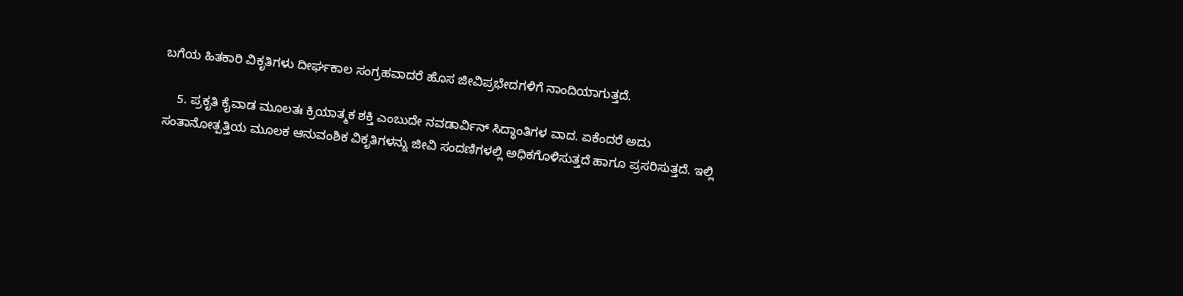ಬಗೆಯ ಹಿತಕಾರಿ ವಿಕೃತಿಗಳು ದೀರ್ಘಕಾಲ ಸಂಗ್ರಹವಾದರೆ ಹೊಸ ಜೀವಿಪ್ರಭೇದಗಳಿಗೆ ನಾಂದಿಯಾಗುತ್ತದೆ.

    5. ಪ್ರಕೃತಿ ಕೈವಾಡ ಮೂಲತಃ ಕ್ರಿಯಾತ್ಮಕ ಶಕ್ತಿ ಎಂಬುದೇ ನವಡಾರ್ವಿನ್ ಸಿದ್ಧಾಂತಿಗಳ ವಾದ. ಏಕೆಂದರೆ ಅದು ಸಂತಾನೋತ್ಪತ್ತಿಯ ಮೂಲಕ ಆನುವಂಶಿಕ ವಿಕೃತಿಗಳನ್ನು ಜೀವಿ ಸಂದಣಿಗಳಲ್ಲಿ ಅಧಿಕಗೊಳಿಸುತ್ತದೆ ಹಾಗೂ ಪ್ರಸರಿಸುತ್ತದೆ. ಇಲ್ಲಿ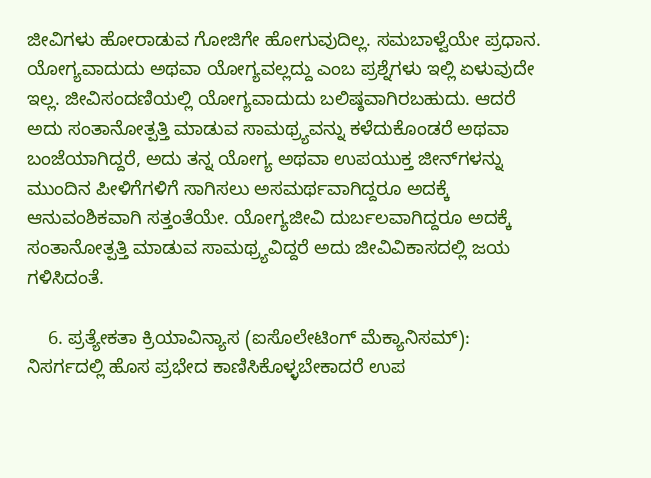ಜೀವಿಗಳು ಹೋರಾಡುವ ಗೋಜಿಗೇ ಹೋಗುವುದಿಲ್ಲ. ಸಮಬಾಳ್ವೆಯೇ ಪ್ರಧಾನ. ಯೋಗ್ಯವಾದುದು ಅಥವಾ ಯೋಗ್ಯವಲ್ಲದ್ದು ಎಂಬ ಪ್ರಶ್ನೆಗಳು ಇಲ್ಲಿ ಏಳುವುದೇ ಇಲ್ಲ. ಜೀವಿಸಂದಣಿಯಲ್ಲಿ ಯೋಗ್ಯವಾದುದು ಬಲಿಷ್ಠವಾಗಿರಬಹುದು. ಆದರೆ ಅದು ಸಂತಾನೋತ್ಪತ್ತಿ ಮಾಡುವ ಸಾಮಥ್ರ್ಯವನ್ನು ಕಳೆದುಕೊಂಡರೆ ಅಥವಾ ಬಂಜೆಯಾಗಿದ್ದರೆ, ಅದು ತನ್ನ ಯೋಗ್ಯ ಅಥವಾ ಉಪಯುಕ್ತ ಜೀನ್‍ಗಳನ್ನು ಮುಂದಿನ ಪೀಳಿಗೆಗಳಿಗೆ ಸಾಗಿಸಲು ಅಸಮರ್ಥವಾಗಿದ್ದರೂ ಅದಕ್ಕೆ ಆನುವಂಶಿಕವಾಗಿ ಸತ್ತಂತೆಯೇ. ಯೋಗ್ಯಜೀವಿ ದುರ್ಬಲವಾಗಿದ್ದರೂ ಅದಕ್ಕೆ ಸಂತಾನೋತ್ಪತ್ತಿ ಮಾಡುವ ಸಾಮಥ್ರ್ಯವಿದ್ದರೆ ಅದು ಜೀವಿವಿಕಾಸದಲ್ಲಿ ಜಯ ಗಳಿಸಿದಂತೆ.

    6. ಪ್ರತ್ಯೇಕತಾ ಕ್ರಿಯಾವಿನ್ಯಾಸ (ಐಸೊಲೇಟಿಂಗ್ ಮೆಕ್ಯಾನಿಸಮ್): ನಿಸರ್ಗದಲ್ಲಿ ಹೊಸ ಪ್ರಭೇದ ಕಾಣಿಸಿಕೊಳ್ಳಬೇಕಾದರೆ ಉಪ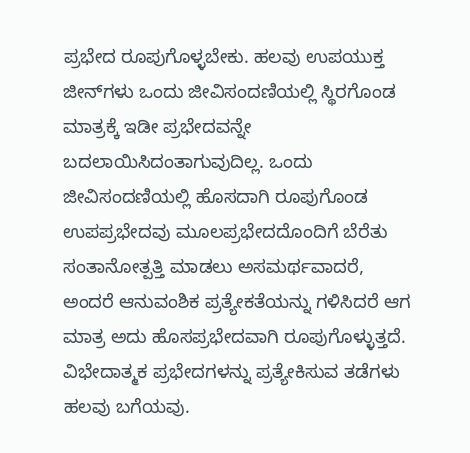ಪ್ರಭೇದ ರೂಪುಗೊಳ್ಳಬೇಕು. ಹಲವು ಉಪಯುಕ್ತ ಜೀನ್‍ಗಳು ಒಂದು ಜೀವಿಸಂದಣಿಯಲ್ಲಿ ಸ್ಥಿರಗೊಂಡ ಮಾತ್ರಕ್ಕೆ ಇಡೀ ಪ್ರಭೇದವನ್ನೇ ಬದಲಾಯಿಸಿದಂತಾಗುವುದಿಲ್ಲ. ಒಂದು ಜೀವಿಸಂದಣಿಯಲ್ಲಿ ಹೊಸದಾಗಿ ರೂಪುಗೊಂಡ ಉಪಪ್ರಭೇದವು ಮೂಲಪ್ರಭೇದದೊಂದಿಗೆ ಬೆರೆತು ಸಂತಾನೋತ್ಪತ್ತಿ ಮಾಡಲು ಅಸಮರ್ಥವಾದರೆ, ಅಂದರೆ ಆನುವಂಶಿಕ ಪ್ರತ್ಯೇಕತೆಯನ್ನು ಗಳಿಸಿದರೆ ಆಗ ಮಾತ್ರ ಅದು ಹೊಸಪ್ರಭೇದವಾಗಿ ರೂಪುಗೊಳ್ಳುತ್ತದೆ. ವಿಭೇದಾತ್ಮಕ ಪ್ರಭೇದಗಳನ್ನು ಪ್ರತ್ಯೇಕಿಸುವ ತಡೆಗಳು ಹಲವು ಬಗೆಯವು.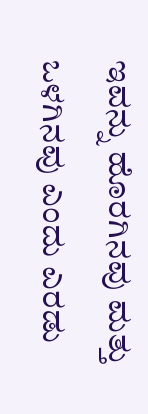ಇವನ್ನು ಹೊರಗಿನವು ಮತ್ತು ಒಳಗಿನವು ಎಂದು ಎರಡು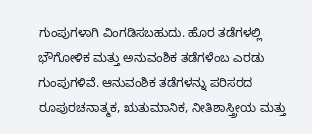ಗುಂಪುಗಳಾಗಿ ವಿಂಗಡಿಸಬಹುದು. ಹೊರ ತಡೆಗಳಲ್ಲಿ ಭೌಗೋಳಿಕ ಮತ್ತು ಅನುವಂಶಿಕ ತಡೆಗಳೆಂಬ ಎರಡು ಗುಂಪುಗಳಿವೆ. ಆನುವಂಶಿಕ ತಡೆಗಳನ್ನು ಪರಿಸರದ ರೂಪುರಚನಾತ್ಮಕ, ಋತುಮಾನಿಕ, ನೀತಿಶಾಸ್ತ್ರೀಯ ಮತ್ತು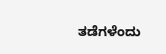ತಡೆಗಳೆಂದು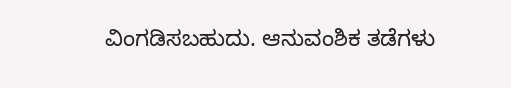ವಿಂಗಡಿಸಬಹುದು. ಆನುವಂಶಿಕ ತಡೆಗಳು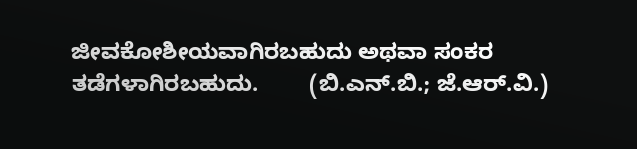ಜೀವಕೋಶೀಯವಾಗಿರಬಹುದು ಅಥವಾ ಸಂಕರ ತಡೆಗಳಾಗಿರಬಹುದು.        (ಬಿ.ಎನ್.ಬಿ.; ಜೆ.ಆರ್.ವಿ.)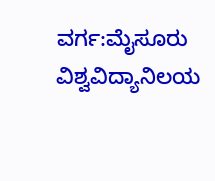ವರ್ಗ:ಮೈಸೂರು ವಿಶ್ವವಿದ್ಯಾನಿಲಯ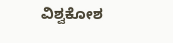ವಿಶ್ವಕೋಶ